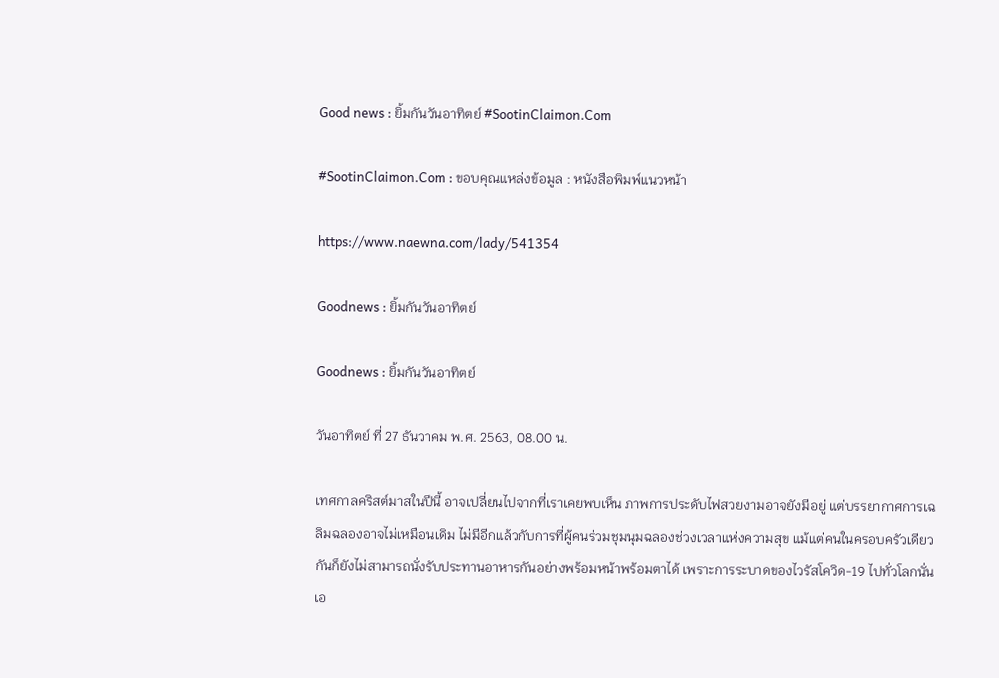Good news : ยิ้มกันวันอาทิตย์ #SootinClaimon.Com

#SootinClaimon.Com : ขอบคุณแหล่งข้อมูล : หนังสือพิมพ์แนวหน้า

https://www.naewna.com/lady/541354

Goodnews : ยิ้มกันวันอาทิตย์

Goodnews : ยิ้มกันวันอาทิตย์

วันอาทิตย์ ที่ 27 ธันวาคม พ.ศ. 2563, 08.00 น.

เทศกาลคริสต์มาสในปีนี้ อาจเปลี่ยนไปจากที่เราเคยพบเห็น ภาพการประดับไฟสวยงามอาจยังมีอยู่ แต่บรรยากาศการเฉลิมฉลองอาจไม่เหมือนเดิม ไม่มีอีกแล้วกับการที่ผู้คนร่วมชุมนุมฉลองช่วงเวลาแห่งความสุข แม้แต่คนในครอบครัวเดียวกันก็ยังไม่สามารถนั่งรับประทานอาหารกันอย่างพร้อมหน้าพร้อมตาได้ เพราะการระบาดของไวรัสโควิด-19 ไปทั่วโลกนั่นเอ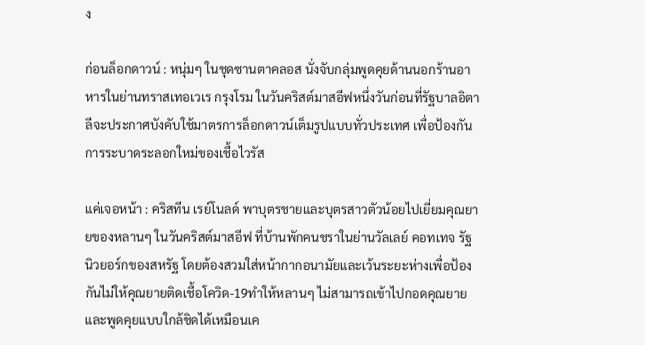ง

ก่อนล็อกดาวน์ : หนุ่มๆ ในชุดซานตาคลอส นั่งจับกลุ่มพูดคุยด้านนอกร้านอาหารในย่านทราสเทอเวเร กรุงโรม ในวันคริสต์มาสอีฟหนึ่งวันก่อนที่รัฐบาลอิตาลีจะประกาศบังคับใช้มาตรการล็อกดาวน์เต็มรูปแบบทั่วประเทศ เพื่อป้องกันการระบาดระลอกใหม่ของเชื้อไวรัส

แค่เจอหน้า : คริสทีน เรย์โนลด์ พาบุตรชายและบุตรสาวตัวน้อยไปเยี่ยมคุณยายของหลานๆ ในวันคริสต์มาสอีฟ ที่บ้านพักคนชราในย่านวัลเลย์ คอทเทจ รัฐนิวยอร์กของสหรัฐ โดยต้องสวมใส่หน้ากากอนามัยและเว้นระยะห่างเพื่อป้องกันไม่ให้คุณยายติดเชื้อโควิด-19ทำให้หลานๆ ไม่สามารถเข้าไปกอดคุณยายและพูดคุยแบบใกล้ชิดได้เหมือนเค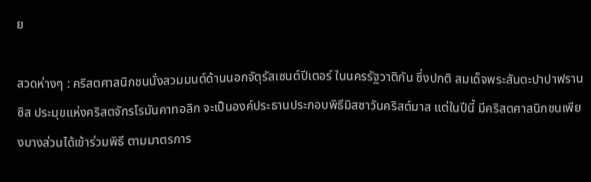ย

สวดห่างๆ : คริสตศาสนิกชนนั่งสวมมนต์ด้านนอกจัตุรัสเซนต์ปีเตอร์ ในนครรัฐวาติกัน ซึ่งปกติ สมเด็จพระสันตะปาปาฟรานซิส ประมุขแห่งคริสตจักรโรมันคาทอลิก จะเป็นองค์ประธานประกอบพิธีมิสซาวันคริสต์มาส แต่ในปีนี้ มีคริสตศาสนิกชนเพียงบางส่วนได้เข้าร่วมพิธี ตามมาตรการ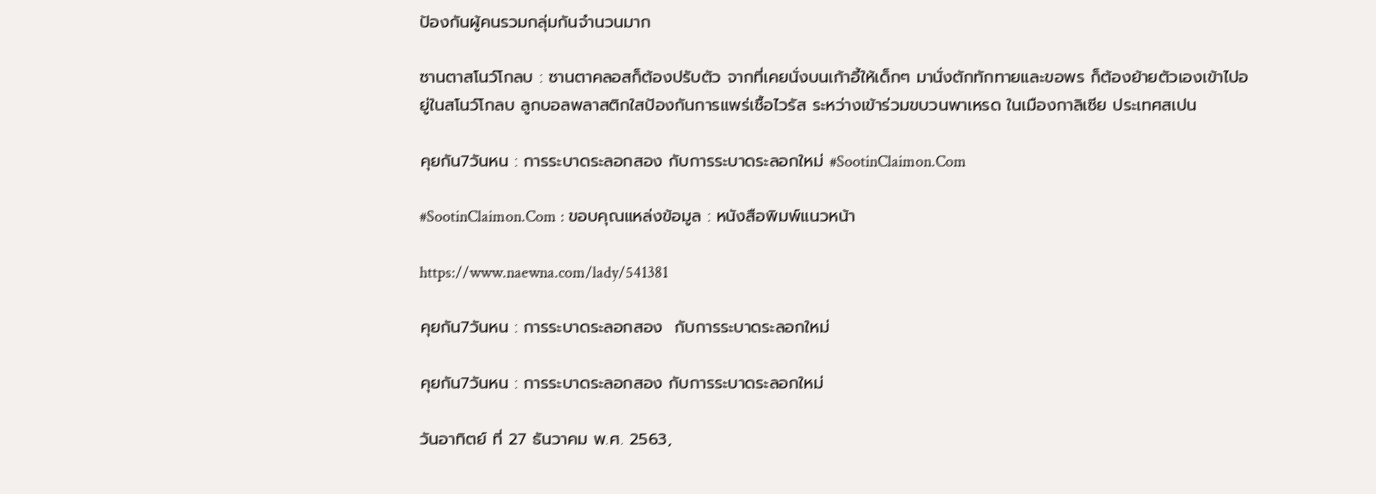ป้องกันผู้คนรวมกลุ่มกันจำนวนมาก

ซานตาสโนว์โกลบ : ซานตาคลอสก็ต้องปรับตัว จากที่เคยนั่งบนเก้าอี้ให้เด็กๆ มานั่งตักทักทายและขอพร ก็ต้องย้ายตัวเองเข้าไปอยู่ในสโนว์โกลบ ลูกบอลพลาสติกใสป้องกันการแพร่เชื้อไวรัส ระหว่างเข้าร่วมขบวนพาเหรด ในเมืองกาลิเซีย ประเทศสเปน

คุยกัน7วันหน : การระบาดระลอกสอง กับการระบาดระลอกใหม่ #SootinClaimon.Com

#SootinClaimon.Com : ขอบคุณแหล่งข้อมูล : หนังสือพิมพ์แนวหน้า

https://www.naewna.com/lady/541381

คุยกัน7วันหน : การระบาดระลอกสอง  กับการระบาดระลอกใหม่

คุยกัน7วันหน : การระบาดระลอกสอง กับการระบาดระลอกใหม่

วันอาทิตย์ ที่ 27 ธันวาคม พ.ศ. 2563,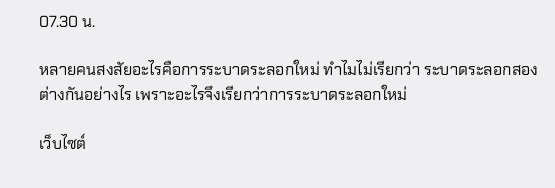07.30 น.

หลายคนสงสัยอะไรคือการระบาดระลอกใหม่ ทำไมไม่เรียกว่า ระบาดระลอกสอง ต่างกันอย่างไร เพราะอะไรจึงเรียกว่าการระบาดระลอกใหม่

เว็บไซต์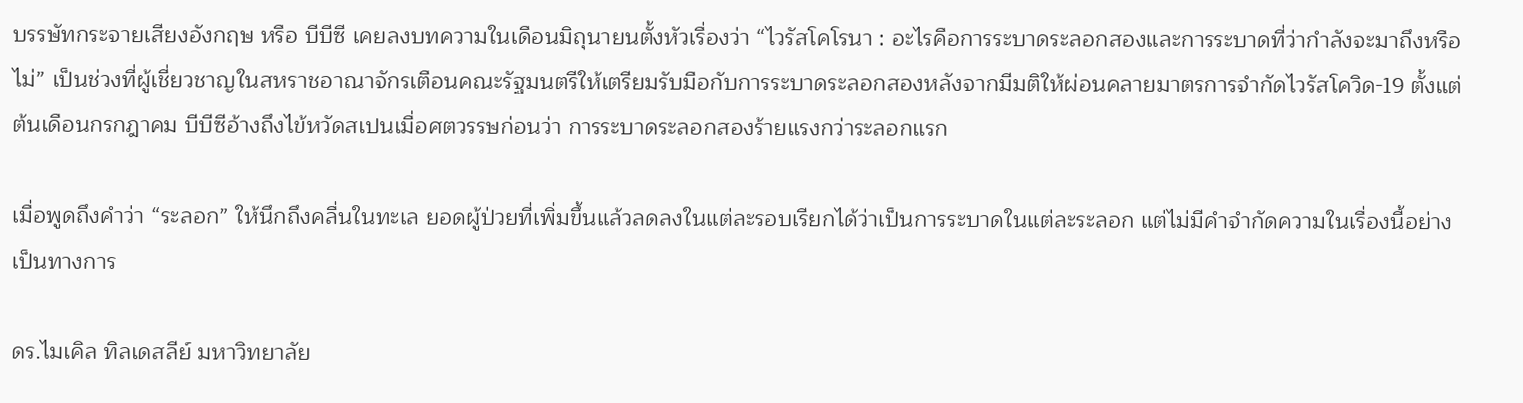บรรษัทกระจายเสียงอังกฤษ หรือ บีบีซี เคยลงบทความในเดือนมิถุนายนตั้งหัวเรื่องว่า “ไวรัสโคโรนา : อะไรคือการระบาดระลอกสองและการระบาดที่ว่ากำลังจะมาถึงหรือไม่” เป็นช่วงที่ผู้เชี่ยวชาญในสหราชอาณาจักรเตือนคณะรัฐมนตรีให้เตรียมรับมือกับการระบาดระลอกสองหลังจากมีมติให้ผ่อนคลายมาตรการจำกัดไวรัสโควิด-19 ตั้งแต่ต้นเดือนกรกฎาคม บีบีซีอ้างถึงไข้หวัดสเปนเมื่อศตวรรษก่อนว่า การระบาดระลอกสองร้ายแรงกว่าระลอกแรก

เมื่อพูดถึงคำว่า “ระลอก” ให้นึกถึงคลื่นในทะเล ยอดผู้ป่วยที่เพิ่มขึ้นแล้วลดลงในแต่ละรอบเรียกได้ว่าเป็นการระบาดในแต่ละระลอก แต่ไม่มีคำจำกัดความในเรื่องนี้อย่างเป็นทางการ

ดร.ไมเคิล ทิลเดสลีย์ มหาวิทยาลัย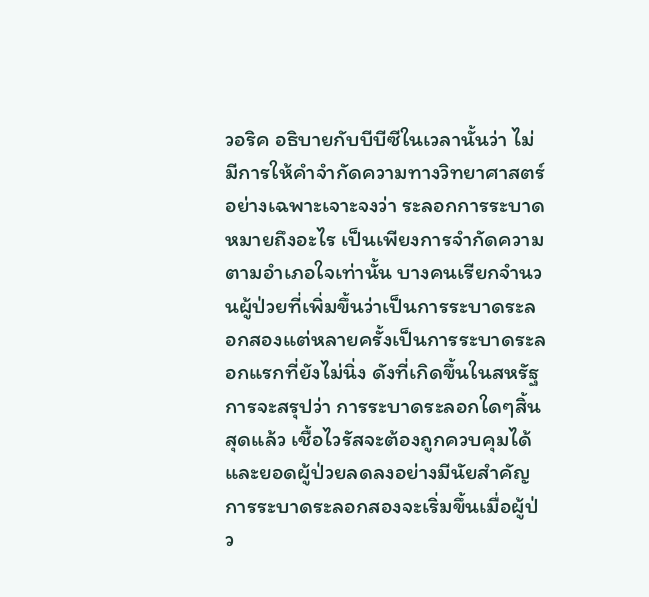วอริค อธิบายกับบีบีซีในเวลานั้นว่า ไม่มีการให้คำจำกัดความทางวิทยาศาสตร์อย่างเฉพาะเจาะจงว่า ระลอกการระบาดหมายถึงอะไร เป็นเพียงการจำกัดความตามอำเภอใจเท่านั้น บางคนเรียกจำนวนผู้ป่วยที่เพิ่มขึ้นว่าเป็นการระบาดระลอกสองแต่หลายครั้งเป็นการระบาดระลอกแรกที่ยังไม่นิ่ง ดังที่เกิดขึ้นในสหรัฐ การจะสรุปว่า การระบาดระลอกใดๆสิ้นสุดแล้ว เชื้อไวรัสจะต้องถูกควบคุมได้และยอดผู้ป่วยลดลงอย่างมีนัยสำคัญ การระบาดระลอกสองจะเริ่มขึ้นเมื่อผู้ป่ว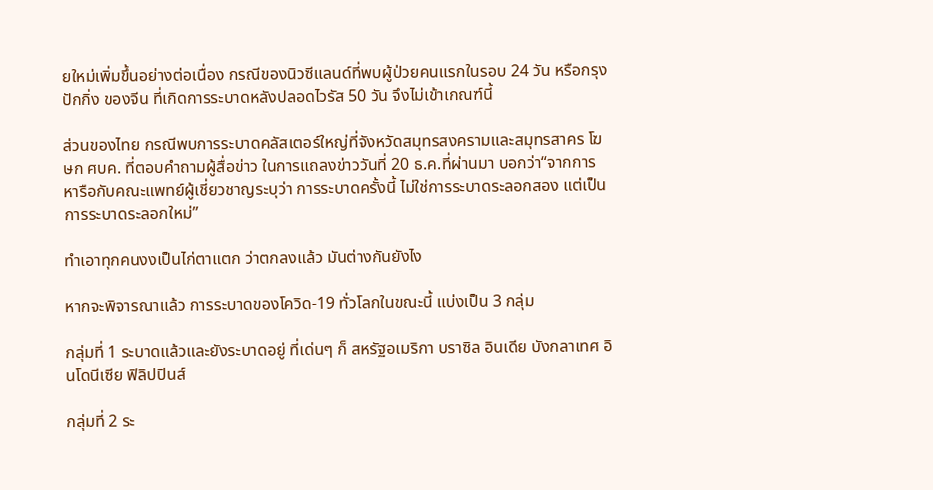ยใหม่เพิ่มขึ้นอย่างต่อเนื่อง กรณีของนิวซีแลนด์ที่พบผู้ป่วยคนแรกในรอบ 24 วัน หรือกรุงปักกิ่ง ของจีน ที่เกิดการระบาดหลังปลอดไวรัส 50 วัน จึงไม่เข้าเกณฑ์นี้

ส่วนของไทย กรณีพบการระบาดคลัสเตอร์ใหญ่ที่จังหวัดสมุทรสงครามและสมุทรสาคร โฆษก ศบค. ที่ตอบคำถามผู้สื่อข่าว ในการแถลงข่าววันที่ 20 ธ.ค.ที่ผ่านมา บอกว่า“จากการหารือกับคณะแพทย์ผู้เชี่ยวชาญระบุว่า การระบาดครั้งนี้ ไม่ใช่การระบาดระลอกสอง แต่เป็นการระบาดระลอกใหม่”

ทำเอาทุกคนงงเป็นไก่ตาแตก ว่าตกลงแล้ว มันต่างกันยังไง

หากจะพิจารณาแล้ว การระบาดของโควิด-19 ทั่วโลกในขณะนี้ แบ่งเป็น 3 กลุ่ม

กลุ่มที่ 1 ระบาดแล้วและยังระบาดอยู่ ที่เด่นๆ ก็ สหรัฐอเมริกา บราซิล อินเดีย บังกลาเทศ อินโดนีเซีย ฟิลิปปินส์

กลุ่มที่ 2 ระ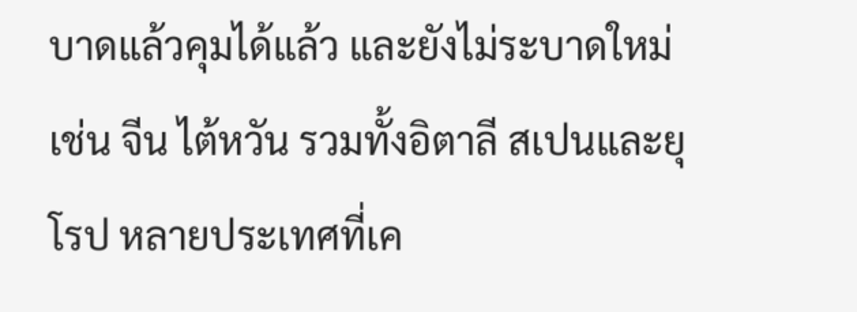บาดแล้วคุมได้แล้ว และยังไม่ระบาดใหม่ เช่น จีน ไต้หวัน รวมทั้งอิตาลี สเปนและยุโรป หลายประเทศที่เค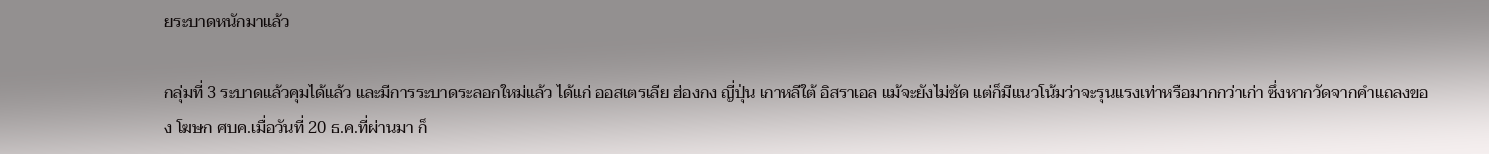ยระบาดหนักมาแล้ว

กลุ่มที่ 3 ระบาดแล้วคุมได้แล้ว และมีการระบาดระลอกใหม่แล้ว ได้แก่ ออสเตรเลีย ฮ่องกง ญี่ปุ่น เกาหลีใต้ อิสราเอล แม้จะยังไม่ชัด แต่ก็มีแนวโน้มว่าจะรุนแรงเท่าหรือมากกว่าเก่า ซึ่งหากวัดจากคำแถลงของ โฆษก ศบค.เมื่อวันที่ 20 ธ.ค.ที่ผ่านมา ก็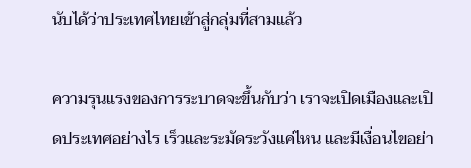นับได้ว่าประเทศไทยเข้าสู่กลุ่มที่สามแล้ว

ความรุนแรงของการระบาดจะขึ้นกับว่า เราจะเปิดเมืองและเปิดประเทศอย่างไร เร็วและระมัดระวังแค่ไหน และมีเงื่อนไขอย่า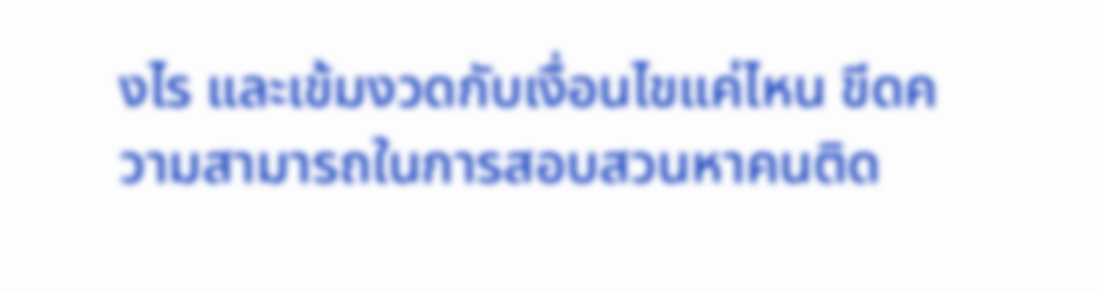งไร และเข้มงวดกับเงื่อนไขแค่ไหน ขีดความสามารถในการสอบสวนหาคนติด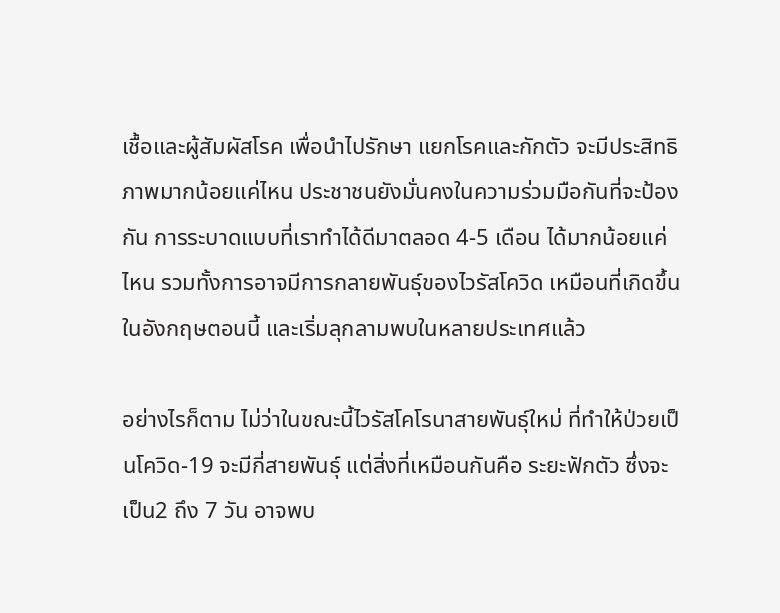เชื้อและผู้สัมผัสโรค เพื่อนำไปรักษา แยกโรคและกักตัว จะมีประสิทธิภาพมากน้อยแค่ไหน ประชาชนยังมั่นคงในความร่วมมือกันที่จะป้องกัน การระบาดแบบที่เราทำได้ดีมาตลอด 4-5 เดือน ได้มากน้อยแค่ไหน รวมทั้งการอาจมีการกลายพันธุ์ของไวรัสโควิด เหมือนที่เกิดขึ้นในอังกฤษตอนนี้ และเริ่มลุกลามพบในหลายประเทศแล้ว

อย่างไรก็ตาม ไม่ว่าในขณะนี้ไวรัสโคโรนาสายพันธุ์ใหม่ ที่ทำให้ป่วยเป็นโควิด-19 จะมีกี่สายพันธุ์ แต่สิ่งที่เหมือนกันคือ ระยะฟักตัว ซึ่งจะเป็น2 ถึง 7 วัน อาจพบ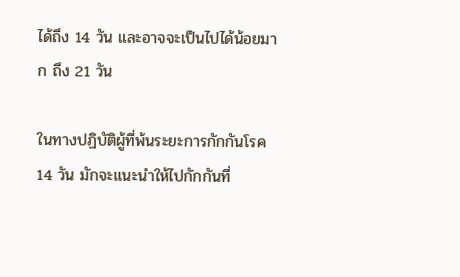ได้ถึง 14 วัน และอาจจะเป็นไปได้น้อยมาก ถึง 21 วัน

ในทางปฏิบัติผู้ที่พ้นระยะการกักกันโรค 14 วัน มักจะแนะนำให้ไปกักกันที่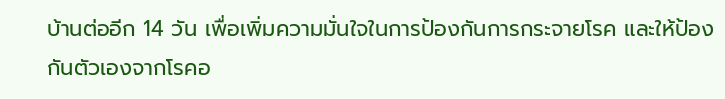บ้านต่ออีก 14 วัน เพื่อเพิ่มความมั่นใจในการป้องกันการกระจายโรค และให้ป้องกันตัวเองจากโรคอ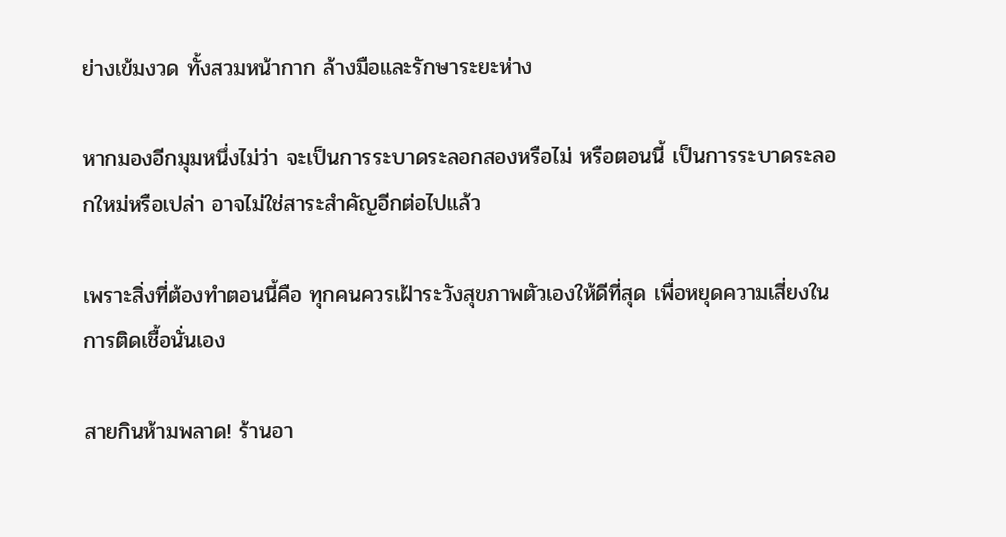ย่างเข้มงวด ทั้งสวมหน้ากาก ล้างมือและรักษาระยะห่าง

หากมองอีกมุมหนึ่งไม่ว่า จะเป็นการระบาดระลอกสองหรือไม่ หรือตอนนี้ เป็นการระบาดระลอกใหม่หรือเปล่า อาจไม่ใช่สาระสำคัญอีกต่อไปแล้ว

เพราะสิ่งที่ต้องทำตอนนี้คือ ทุกคนควรเฝ้าระวังสุขภาพตัวเองให้ดีที่สุด เพื่อหยุดความเสี่ยงในการติดเชื้อนั่นเอง

สายกินห้ามพลาด! ร้านอา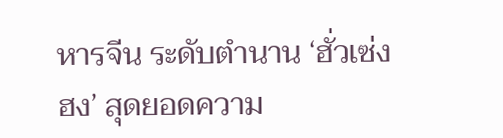หารจีน ระดับตำนาน ‘ฮั่วเซ่งฮง’ สุดยอดความ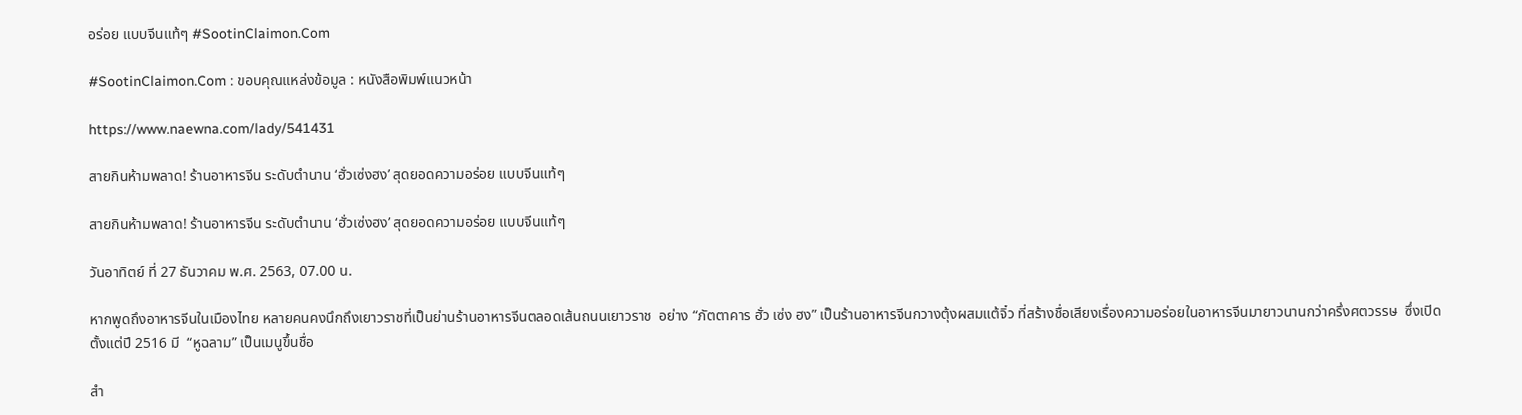อร่อย แบบจีนแท้ๆ #SootinClaimon.Com

#SootinClaimon.Com : ขอบคุณแหล่งข้อมูล : หนังสือพิมพ์แนวหน้า

https://www.naewna.com/lady/541431

สายกินห้ามพลาด! ร้านอาหารจีน ระดับตำนาน ‘ฮั่วเซ่งฮง’ สุดยอดความอร่อย แบบจีนแท้ๆ

สายกินห้ามพลาด! ร้านอาหารจีน ระดับตำนาน ‘ฮั่วเซ่งฮง’ สุดยอดความอร่อย แบบจีนแท้ๆ

วันอาทิตย์ ที่ 27 ธันวาคม พ.ศ. 2563, 07.00 น.

หากพูดถึงอาหารจีนในเมืองไทย หลายคนคงนึกถึงเยาวราชที่เป็นย่านร้านอาหารจีนตลอดเส้นถนนเยาวราช  อย่าง “ภัตตาคาร ฮั่ว เซ่ง ฮง” เป็นร้านอาหารจีนกวางตุ้งผสมแต้จิ๋ว ที่สร้างชื่อเสียงเรื่องความอร่อยในอาหารจีนมายาวนานกว่าครึ่งศตวรรษ  ซึ่งเปิดตั้งแต่ปี 2516 มี  “หูฉลาม” เป็นเมนูขึ้นชื่อ

สำ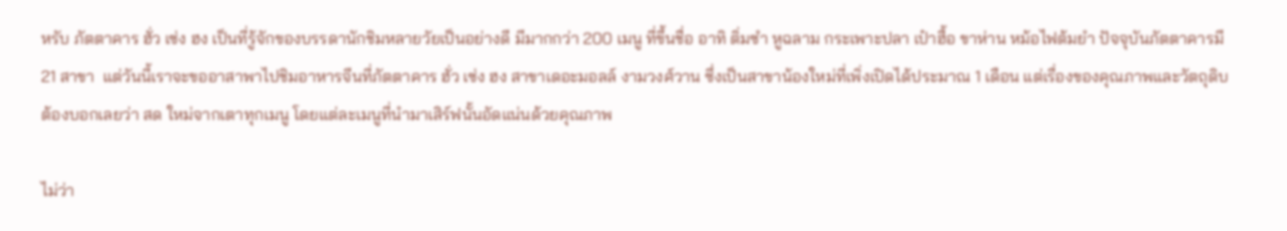หรับ ภัตตาคาร ฮั่ว เซ่ง ฮง เป็นที่รู้จักของบรรดานักชิมหลายวัยเป็นอย่างดี มีมากกว่า 200 เมนู ที่ขึ้นชื่อ อาทิ ติ่มซำ หูฉลาม กระเพาะปลา เป๋าฮื้อ ขาห่าน หม้อไฟต้มยำ ปัจจุบันภัตตาคารมี 21 สาขา  แต่วันนี้เราจะขออาสาพาไปชิมอาหารจีนที่ภัตตาคาร ฮั่ว เซ่ง ฮง สาขาเดอะมอลล์ งามวงศ์วาน ซึ่งเป็นสาขาน้องใหม่ที่เพิ่งเปิดได้ประมาณ 1 เดือน แต่เรื่องของคุณภาพและวัตถุดิบต้องบอกเลยว่า สด ใหม่จากเตาทุกเมนู โดยแต่ละเมนูที่นำมาเสิร์ฟนั้นอัดแน่นด้วยคุณภาพ

ไม่ว่า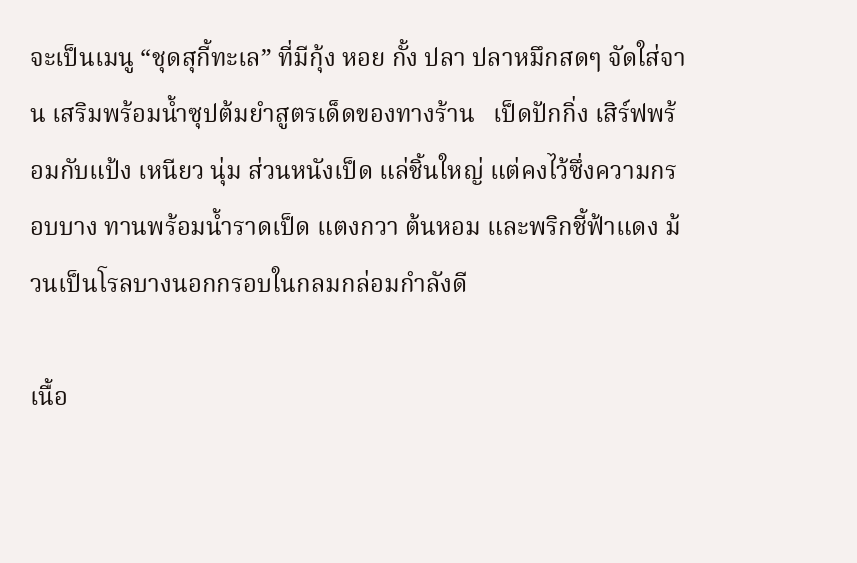จะเป็นเมนู “ชุดสุกี้ทะเล” ที่มีกุ้ง หอย กั้ง ปลา ปลาหมึกสดๆ จัดใส่จาน เสริมพร้อมน้ำซุปต้มยำสูตรเด็ดของทางร้าน   เป็ดปักกิ่ง เสิร์ฟพร้อมกับแป้ง เหนียว นุ่ม ส่วนหนังเป็ด แล่ชิ้นใหญ่ แต่คงไว้ซึ่งความกรอบบาง ทานพร้อมน้ำราดเป็ด แตงกวา ต้นหอม และพริกชี้ฟ้าแดง ม้วนเป็นโรลบางนอกกรอบในกลมกล่อมกำลังดี

เนื้อ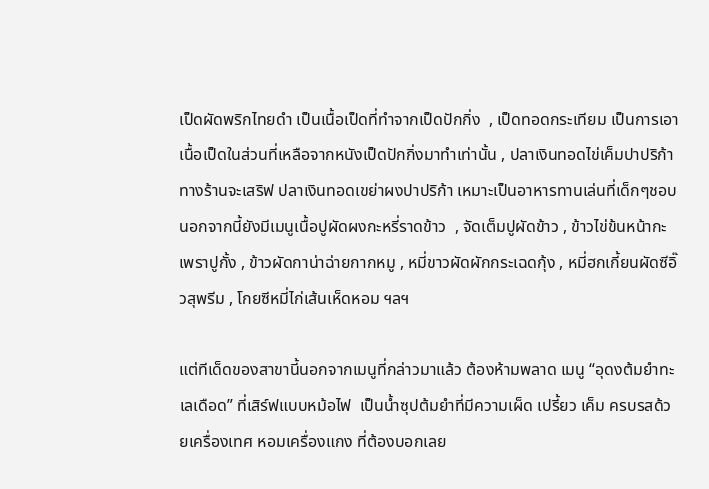เป็ดผัดพริกไทยดำ เป็นเนื้อเป็ดที่ทำจากเป็ดปักกิ่ง  , เป็ดทอดกระเทียม เป็นการเอาเนื้อเป็ดในส่วนที่เหลือจากหนังเป็ดปักกิ่งมาทำเท่านั้น , ปลาเงินทอดไข่เค็มปาปริก้า  ทางร้านจะเสริฟ ปลาเงินทอดเขย่าผงปาปริก้า เหมาะเป็นอาหารทานเล่นที่เด็กๆชอบ นอกจากนี้ยังมีเมนูเนื้อปูผัดผงกะหรี่ราดข้าว  , จัดเต็มปูผัดข้าว , ข้าวไข่ข้นหน้ากะเพราปูกั้ง , ข้าวผัดกาน่าฉ่ายกากหมู , หมี่ขาวผัดผักกระเฉดกุ้ง , หมี่ฮกเกี้ยนผัดซีอิ๊วสุพรีม , โกยซีหมี่ไก่เส้นเห็ดหอม ฯลฯ

แต่ทีเด็ดของสาขานี้นอกจากเมนูที่กล่าวมาแล้ว ต้องห้ามพลาด เมนู “อุดงต้มยำทะเลเดือด” ที่เสิร์ฟแบบหม้อไฟ  เป็นน้ำซุปต้มยำที่มีความเผ็ด เปรี้ยว เค็ม ครบรสด้วยเครื่องเทศ หอมเครื่องแกง ที่ต้องบอกเลย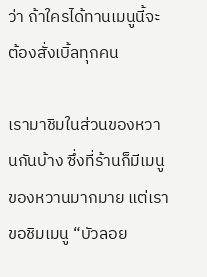ว่า ถ้าใครได้ทานเมนูนี้จะต้องสั่งเบิ้ลทุกคน

เรามาชิมในส่วนของหวานกันบ้าง ซึ่งที่ร้านก็มีเมนูของหวานมากมาย แต่เราขอชิมเมนู “บัวลอย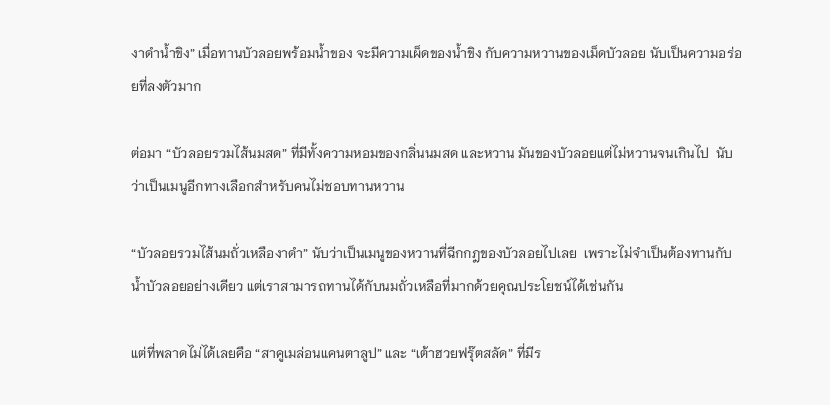งาดำน้ำขิง” เมื่อทานบัวลอยพร้อมน้ำของ จะมีความเผ็ดของน้ำขิง กับความหวานของเม็ดบัวลอย นับเป็นความอร่อยที่ลงตัวมาก

ต่อมา “บัวลอยรวมไส้นมสด” ที่มีทั้งความหอมของกลิ่นนมสด และหวาน มันของบัวลอยแต่ไม่หวานจนเกินไป  นับว่าเป็นเมนูอีกทางเลือกสำหรับคนไม่ชอบทานหวาน

“บัวลอยรวมไส้นมถั่วเหลืองาดำ” นับว่าเป็นเมนูของหวานที่ฉีกกฎของบัวลอยไปเลย  เพราะไม่จำเป็นต้องทานกับน้ำบัวลอยอย่างเดียว แต่เราสามารถทานได้กับนมถั่วเหลือที่มากด้วยคุณประโยชน์ได้เช่นกัน

แต่ที่พลาดไม่ได้เลยคือ “สาคูเมล่อนแคนตาลูป” และ “เต้าฮวยฟรุ๊ตสลัด” ที่มีร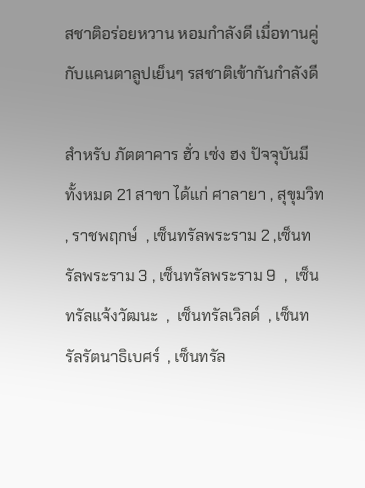สชาติอร่อยหวาน หอมกำลังดี เมื่อทานคู่กับแคนตาลูปเย็นๆ รสชาติเข้ากันกำลังดี

สำหรับ ภัตตาคาร ฮั่ว เซ่ง ฮง ปัจจุบันมีทั้งหมด 21 สาขา ได้แก่ ศาลายา , สุขุมวิท  , ราชพฤกษ์  , เซ็นทรัลพระราม 2 ,เซ็นทรัลพระราม 3 , เซ็นทรัลพระราม 9  ,  เซ็นทรัลแจ้งวัฒนะ  ,  เซ็นทรัลเวิลด์  , เซ็นทรัลรัตนาธิเบศร์  , เซ็นทรัล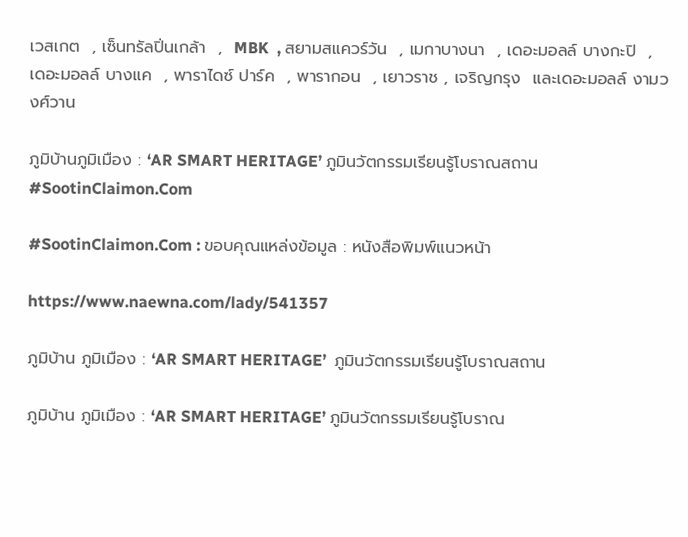เวสเกต  , เซ็นทรัลปิ่นเกล้า  ,  MBK  , สยามสแควร์วัน  , เมกาบางนา  , เดอะมอลล์ บางกะปิ  , เดอะมอลล์ บางแค  , พาราไดซ์ ปาร์ค  , พารากอน  , เยาวราช , เจริญกรุง  และเดอะมอลล์ งามวงศ์วาน

ภูมิบ้านภูมิเมือง : ‘AR SMART HERITAGE’ ภูมินวัตกรรมเรียนรู้โบราณสถาน #SootinClaimon.Com

#SootinClaimon.Com : ขอบคุณแหล่งข้อมูล : หนังสือพิมพ์แนวหน้า

https://www.naewna.com/lady/541357

ภูมิบ้าน ภูมิเมือง : ‘AR SMART HERITAGE’  ภูมินวัตกรรมเรียนรู้โบราณสถาน

ภูมิบ้าน ภูมิเมือง : ‘AR SMART HERITAGE’ ภูมินวัตกรรมเรียนรู้โบราณ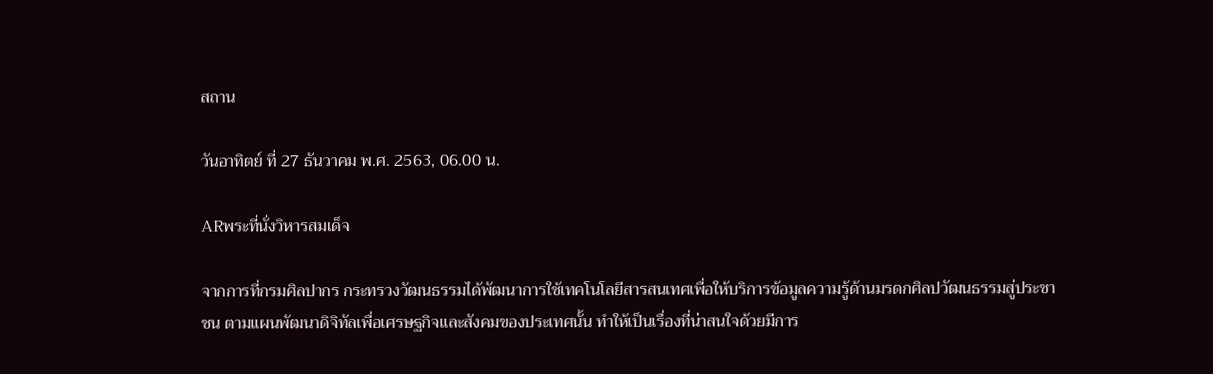สถาน

วันอาทิตย์ ที่ 27 ธันวาคม พ.ศ. 2563, 06.00 น.

ARพระที่นั่งวิหารสมเด็จ

จากการที่กรมศิลปากร กระทรวงวัฒนธรรมได้พัฒนาการใช้เทคโนโลยีสารสนเทศเพื่อให้บริการข้อมูลความรู้ด้านมรดกศิลปวัฒนธรรมสู่ประชาชน ตามแผนพัฒนาดิจิทัลเพื่อเศรษฐกิจและสังคมของประเทศนั้น ทำให้เป็นเรื่องที่น่าสนใจด้วยมีการ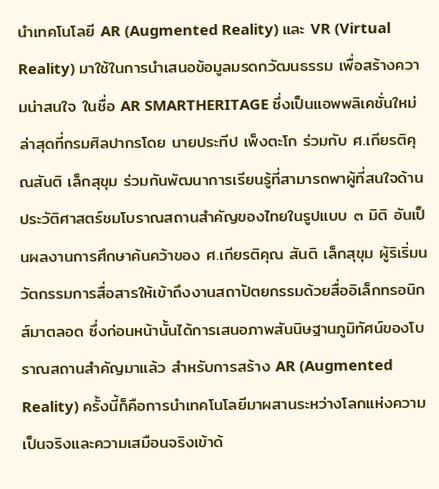นำเทคโนโลยี AR (Augmented Reality) และ VR (Virtual Reality) มาใช้ในการนำเสนอข้อมูลมรดกวัฒนธรรม เพื่อสร้างความน่าสนใจ ในชื่อ AR SMARTHERITAGE ซึ่งเป็นแอพพลิเคชั่นใหม่ล่าสุดที่กรมศิลปากรโดย นายประทีป เพ็งตะโก ร่วมกับ ศ.เกียรติคุณสันติ เล็กสุขุม ร่วมกันพัฒนาการเรียนรู้ที่สามารถพาผู้ที่สนใจด้านประวัติศาสตร์ชมโบราณสถานสำคัญของไทยในรูปแบบ ๓ มิติ อันเป็นผลงานการศึกษาค้นคว้าของ ศ.เกียรติคุณ สันติ เล็กสุขุม ผู้ริเริ่มนวัตกรรมการสื่อสารให้เข้าถึงงานสถาปัตยกรรมด้วยสื่ออิเล็กทรอนิกส์มาตลอด ซึ่งก่อนหน้านั้นได้การเสนอภาพสันนิษฐานภูมิทัศน์ของโบราณสถานสำคัญมาแล้ว สำหรับการสร้าง AR (Augmented Reality) ครั้งนี้ก็คือการนำเทคโนโลยีมาผสานระหว่างโลกแห่งความเป็นจริงและความเสมือนจริงเข้าด้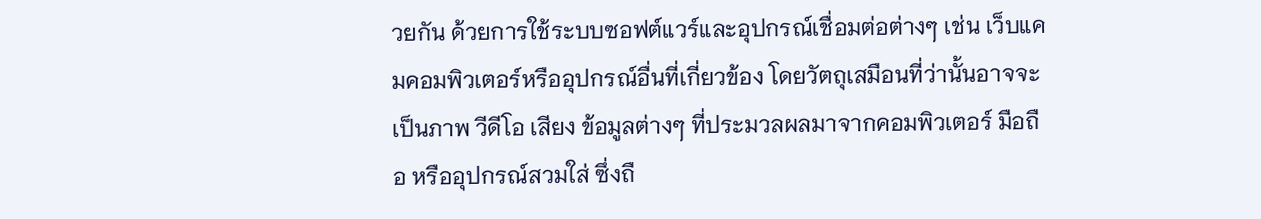วยกัน ด้วยการใช้ระบบซอฟต์แวร์และอุปกรณ์เชื่อมต่อต่างๆ เช่น เว็บแคมคอมพิวเตอร์หรืออุปกรณ์อื่นที่เกี่ยวข้อง โดยวัตถุเสมือนที่ว่านั้นอาจจะเป็นภาพ วีดีโอ เสียง ข้อมูลต่างๆ ที่ประมวลผลมาจากคอมพิวเตอร์ มือถือ หรืออุปกรณ์สวมใส่ ซึ่งถื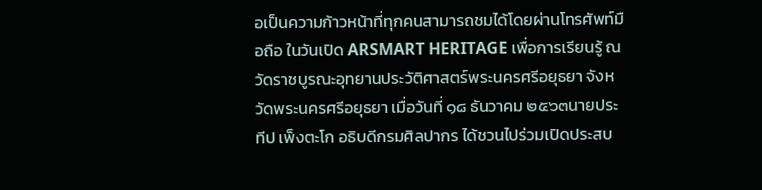อเป็นความก้าวหน้าที่ทุกคนสามารถชมได้โดยผ่านโทรศัพท์มือถือ ในวันเปิด ARSMART HERITAGE เพื่อการเรียนรู้ ณ วัดราชบูรณะอุทยานประวัติศาสตร์พระนครศรีอยุธยา จังหวัดพระนครศรีอยุธยา เมื่อวันที่ ๑๘ ธันวาคม ๒๕๖๓นายประทีป เพ็งตะโก อธิบดีกรมศิลปากร ได้ชวนไปร่วมเปิดประสบ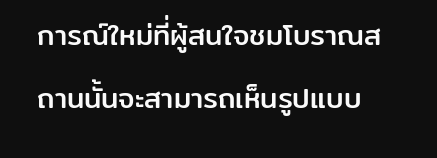การณ์ใหม่ที่ผู้สนใจชมโบราณสถานนั้นจะสามารถเห็นรูปแบบ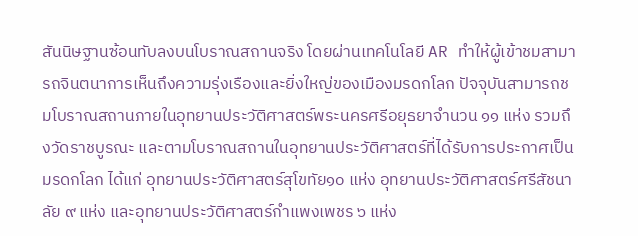สันนิษฐานซ้อนทับลงบนโบราณสถานจริง โดยผ่านเทคโนโลยี AR ทำให้ผู้เข้าชมสามารถจินตนาการเห็นถึงความรุ่งเรืองและยิ่งใหญ่ของเมืองมรดกโลก ปัจจุบันสามารถชมโบราณสถานภายในอุทยานประวัติศาสตร์พระนครศรีอยุธยาจำนวน ๑๑ แห่ง รวมถึงวัดราชบูรณะ และตามโบราณสถานในอุทยานประวัติศาสตร์ที่ได้รับการประกาศเป็นมรดกโลก ได้แก่ อุทยานประวัติศาสตร์สุโขทัย๑๐ แห่ง อุทยานประวัติศาสตร์ศรีสัชนาลัย ๙ แห่ง และอุทยานประวัติศาสตร์กำแพงเพชร ๖ แห่ง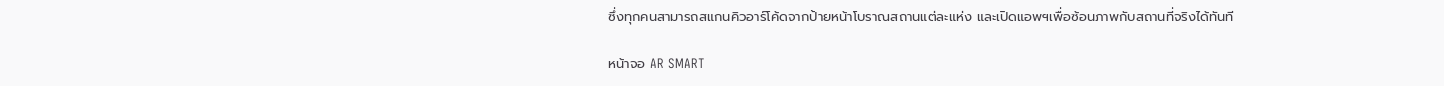ซึ่งทุกคนสามารถสแกนคิวอาร์โค้ดจากป้ายหน้าโบราณสถานแต่ละแห่ง และเปิดแอพฯเพื่อซ้อนภาพกับสถานที่จริงได้ทันที

หน้าจอ AR SMART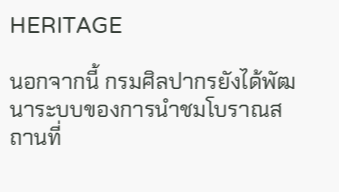HERITAGE

นอกจากนี้ กรมศิลปากรยังได้พัฒนาระบบของการนำชมโบราณสถานที่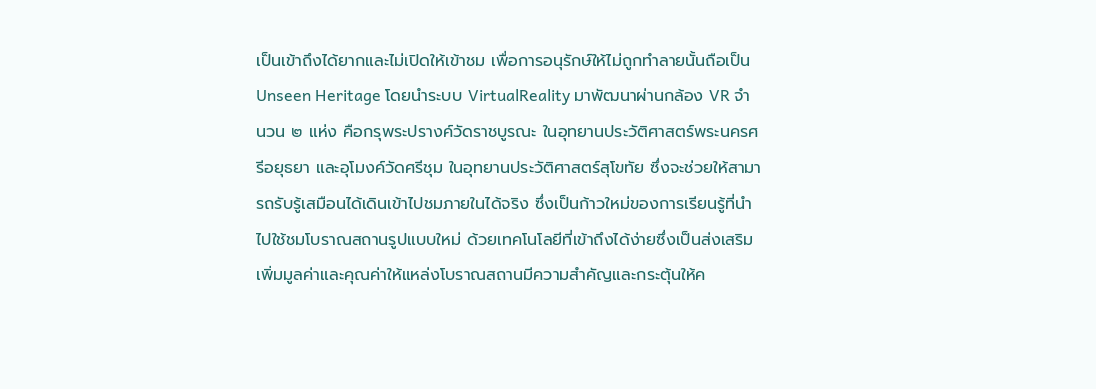เป็นเข้าถึงได้ยากและไม่เปิดให้เข้าชม เพื่อการอนุรักษ์ให้ไม่ถูกทำลายนั้นถือเป็น Unseen Heritage โดยนำระบบ VirtualReality มาพัฒนาผ่านกล้อง VR จำนวน ๒ แห่ง คือกรุพระปรางค์วัดราชบูรณะ ในอุทยานประวัติศาสตร์พระนครศรีอยุธยา และอุโมงค์วัดศรีชุม ในอุทยานประวัติศาสตร์สุโขทัย ซึ่งจะช่วยให้สามารถรับรู้เสมือนได้เดินเข้าไปชมภายในได้จริง ซึ่งเป็นก้าวใหม่ของการเรียนรู้ที่นำไปใช้ชมโบราณสถานรูปแบบใหม่ ด้วยเทคโนโลยีที่เข้าถึงได้ง่ายซึ่งเป็นส่งเสริมเพิ่มมูลค่าและคุณค่าให้แหล่งโบราณสถานมีความสำคัญและกระตุ้นให้ค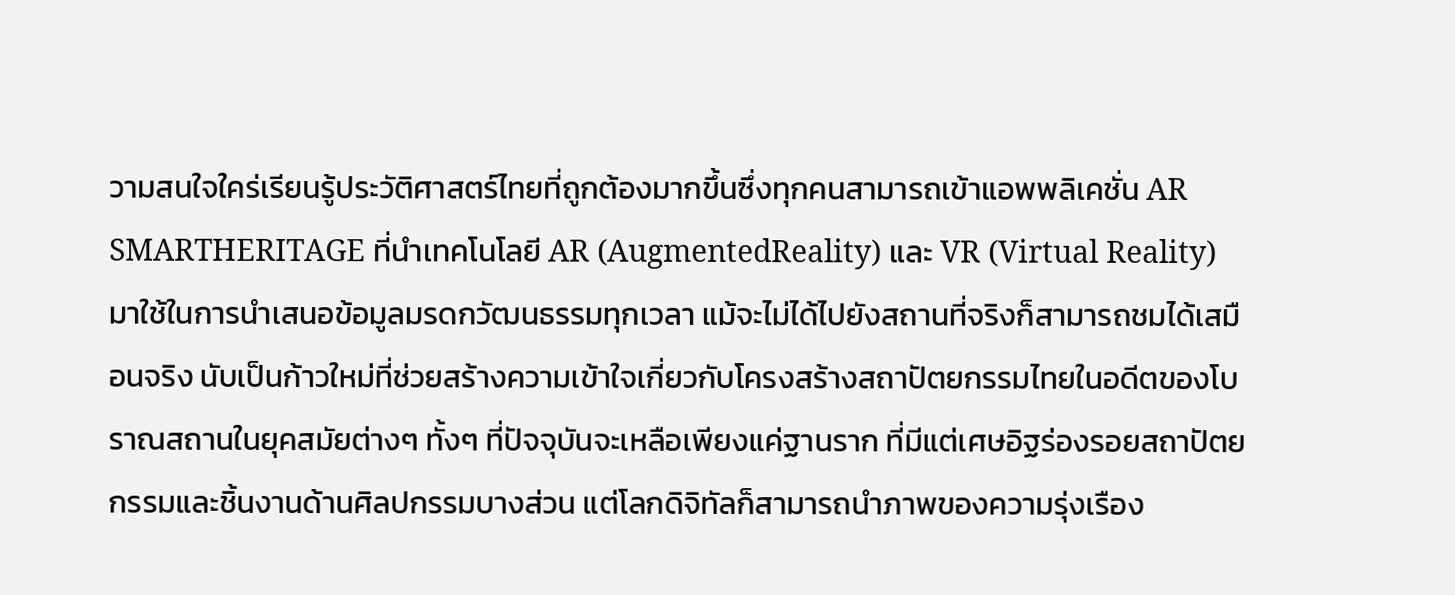วามสนใจใคร่เรียนรู้ประวัติศาสตร์ไทยที่ถูกต้องมากขึ้นซึ่งทุกคนสามารถเข้าแอพพลิเคชั่น AR SMARTHERITAGE ที่นำเทคโนโลยี AR (AugmentedReality) และ VR (Virtual Reality) มาใช้ในการนำเสนอข้อมูลมรดกวัฒนธรรมทุกเวลา แม้จะไม่ได้ไปยังสถานที่จริงก็สามารถชมได้เสมือนจริง นับเป็นก้าวใหม่ที่ช่วยสร้างความเข้าใจเกี่ยวกับโครงสร้างสถาปัตยกรรมไทยในอดีตของโบราณสถานในยุคสมัยต่างๆ ทั้งๆ ที่ปัจจุบันจะเหลือเพียงแค่ฐานราก ที่มีแต่เศษอิฐร่องรอยสถาปัตยกรรมและชิ้นงานด้านศิลปกรรมบางส่วน แต่โลกดิจิทัลก็สามารถนำภาพของความรุ่งเรือง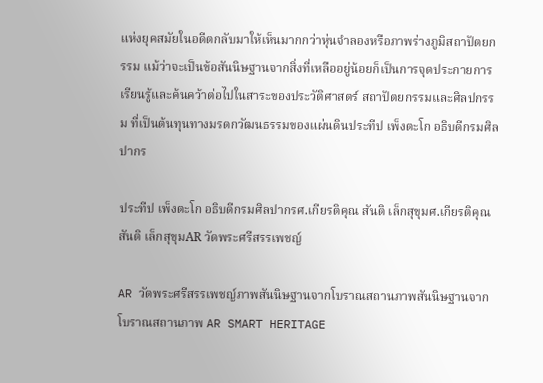แห่งยุคสมัยในอดีตกลับมาให้เห็นมากกว่าหุ่นจำลองหรือภาพร่างภูมิสถาปัตยกรรม แม้ว่าจะเป็นข้อสันนิษฐานจากสิ่งที่เหลืออยู่น้อยก็เป็นการจุดประกายการเรียนรู้และค้นคว้าต่อไปในสาระของประวัติศาสตร์ สถาปัตยกรรมและศิลปกรรม ที่เป็นต้นทุนทางมรดกวัฒนธรรมของแผ่นดินประทีป เพ็งตะโก อธิบดีกรมศิลปากร

ประทีป เพ็งตะโก อธิบดีกรมศิลปากรศ.เกียรติคุณ สันติ เล็กสุขุมศ.เกียรติคุณ สันติ เล็กสุขุมAR วัดพระศรีสรรเพชญ์

AR วัดพระศรีสรรเพชญ์ภาพสันนิษฐานจากโบราณสถานภาพสันนิษฐานจากโบราณสถานภาพ AR SMART HERITAGE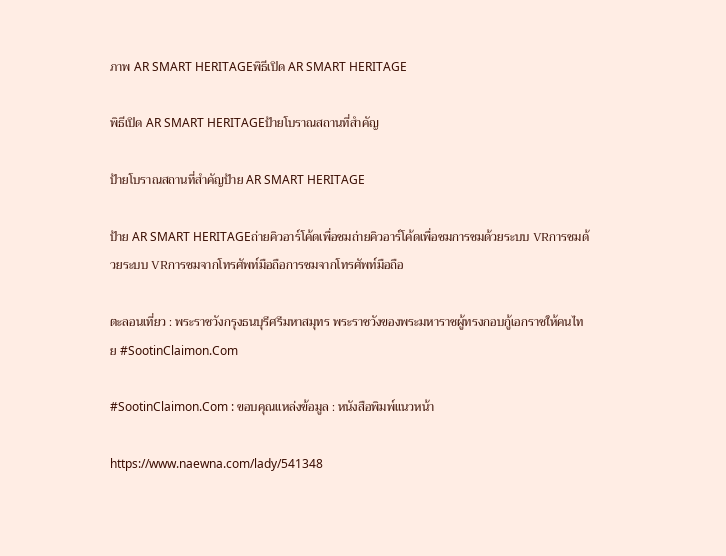ภาพ AR SMART HERITAGEพิธีเปิด AR SMART HERITAGE

พิธีเปิด AR SMART HERITAGEป้ายโบราณสถานที่สำคัญ

ป้ายโบราณสถานที่สำคัญป้าย AR SMART HERITAGE

ป้าย AR SMART HERITAGEถ่ายคิวอาร์โค้ดเพื่อชมถ่ายคิวอาร์โค้ดเพื่อชมการชมด้วยระบบ VRการชมด้วยระบบ VRการชมจากโทรศัพท์มือถือการชมจากโทรศัพท์มือถือ

ตะลอนเที่ยว : พระราชวังกรุงธนบุรีศรีมหาสมุทร พระราชวังของพระมหาราชผู้ทรงกอบกู้เอกราชให้คนไทย #SootinClaimon.Com

#SootinClaimon.Com : ขอบคุณแหล่งข้อมูล : หนังสือพิมพ์แนวหน้า

https://www.naewna.com/lady/541348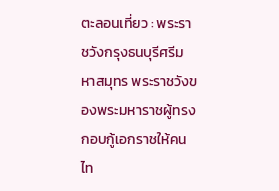ตะลอนเที่ยว : พระราชวังกรุงธนบุรีศรีมหาสมุทร พระราชวังของพระมหาราชผู้ทรงกอบกู้เอกราชให้คนไท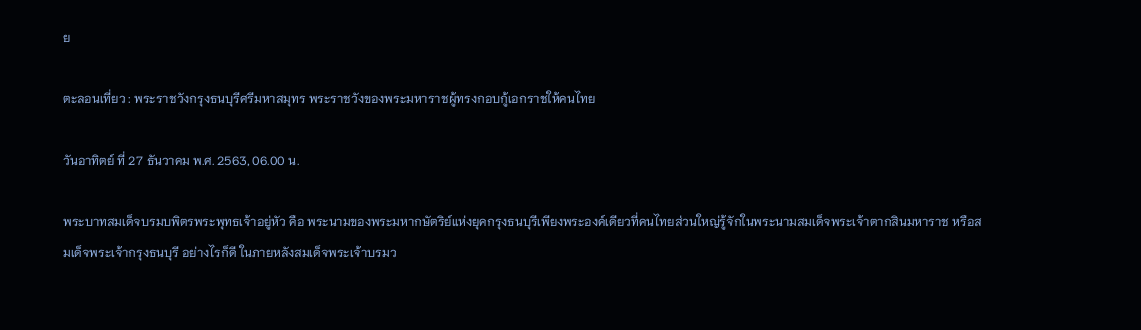ย

ตะลอนเที่ยว : พระราชวังกรุงธนบุรีศรีมหาสมุทร พระราชวังของพระมหาราชผู้ทรงกอบกู้เอกราชให้คนไทย

วันอาทิตย์ ที่ 27 ธันวาคม พ.ศ. 2563, 06.00 น.

พระบาทสมเด็จบรมบพิตรพระพุทธเจ้าอยู่หัว คือ พระนามของพระมหากษัตริย์แห่งยุคกรุงธนบุรีเพียงพระองค์เดียวที่คนไทยส่วนใหญ่รู้จักในพระนามสมเด็จพระเจ้าตากสินมหาราช หรือสมเด็จพระเจ้ากรุงธนบุรี อย่างไรก็ดี ในภายหลังสมเด็จพระเจ้าบรมว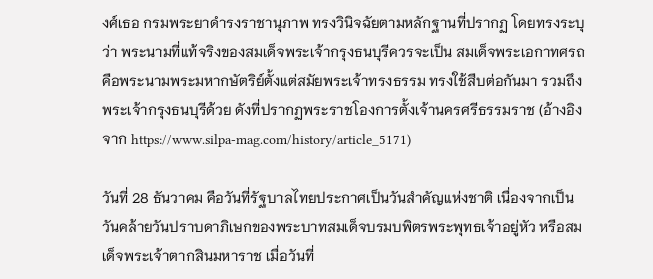งศ์เธอ กรมพระยาดำรงราชานุภาพ ทรงวินิจฉัยตามหลักฐานที่ปรากฏ โดยทรงระบุว่า พระนามที่แท้จริงของสมเด็จพระเจ้ากรุงธนบุรีควรจะเป็น สมเด็จพระเอกาทศรถ คือพระนามพระมหากษัตริย์ตั้งแต่สมัยพระเจ้าทรงธรรม ทรงใช้สืบต่อกันมา รวมถึงพระเจ้ากรุงธนบุรีด้วย ดังที่ปรากฏพระราชโองการตั้งเจ้านครศรีธรรมราช (อ้างอิงจาก https://www.silpa-mag.com/history/article_5171)

วันที่ 28 ธันวาคม คือวันที่รัฐบาลไทยประกาศเป็นวันสำคัญแห่งชาติ เนื่องจากเป็นวันคล้ายวันปราบดาภิเษกของพระบาทสมเด็จบรมบพิตรพระพุทธเจ้าอยู่หัว หรือสมเด็จพระเจ้าตากสินมหาราช เมื่อวันที่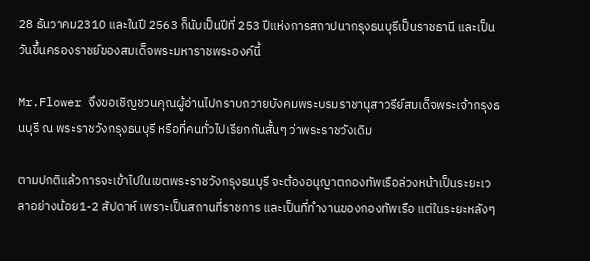28 ธันวาคม2310 และในปี 2563 ก็นับเป็นปีที่ 253 ปีแห่งการสถาปนากรุงธนบุรีเป็นราชธานี และเป็นวันขึ้นครองราชย์ของสมเด็จพระมหาราชพระองค์นี้

Mr.Flower จึงขอเชิญชวนคุณผู้อ่านไปกราบถวายบังคมพระบรมราชานุสาวรีย์สมเด็จพระเจ้ากรุงธนบุรี ณ พระราชวังกรุงธนบุรี หรือที่คนทั่วไปเรียกกันสั้นๆ ว่าพระราชวังเดิม

ตามปกติแล้วการจะเข้าไปในเขตพระราชวังกรุงธนบุรี จะต้องอนุญาตกองทัพเรือล่วงหน้าเป็นระยะเวลาอย่างน้อย1-2 สัปดาห์ เพราะเป็นสถานที่ราชการ และเป็นที่ทำงานของกองทัพเรือ แต่ในระยะหลังๆ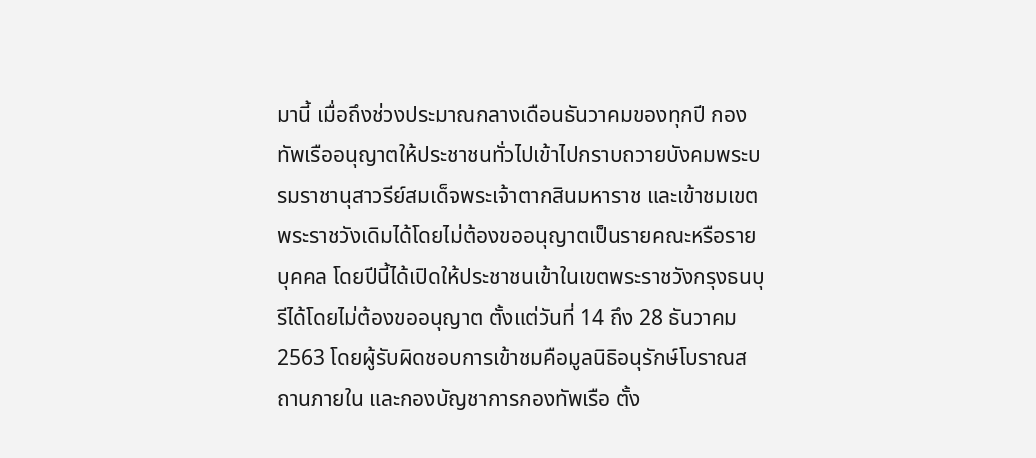มานี้ เมื่อถึงช่วงประมาณกลางเดือนธันวาคมของทุกปี กองทัพเรืออนุญาตให้ประชาชนทั่วไปเข้าไปกราบถวายบังคมพระบรมราชานุสาวรีย์สมเด็จพระเจ้าตากสินมหาราช และเข้าชมเขตพระราชวังเดิมได้โดยไม่ต้องขออนุญาตเป็นรายคณะหรือรายบุคคล โดยปีนี้ได้เปิดให้ประชาชนเข้าในเขตพระราชวังกรุงธนบุรีได้โดยไม่ต้องขออนุญาต ตั้งแต่วันที่ 14 ถึง 28 ธันวาคม 2563 โดยผู้รับผิดชอบการเข้าชมคือมูลนิธิอนุรักษ์โบราณสถานภายใน และกองบัญชาการกองทัพเรือ ตั้ง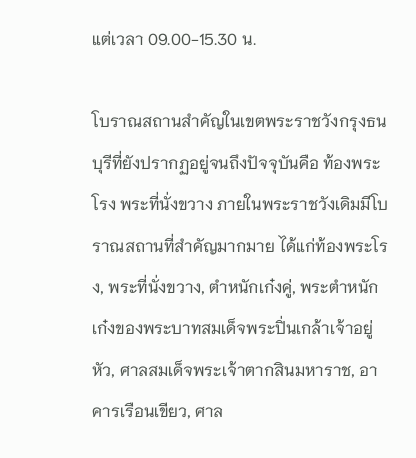แต่เวลา 09.00-15.30 น.

โบราณสถานสำคัญในเขตพระราชวังกรุงธนบุรีที่ยังปรากฏอยู่จนถึงปัจจุบันคือ ท้องพระโรง พระที่นั่งขวาง ภายในพระราชวังเดิมมีโบราณสถานที่สำคัญมากมาย ได้แก่ท้องพระโรง, พระที่นั่งขวาง, ตำหนักเก๋งคู่, พระตำหนักเก๋งของพระบาทสมเด็จพระปิ่นเกล้าเจ้าอยู่หัว, ศาลสมเด็จพระเจ้าตากสินมหาราช, อาคารเรือนเขียว, ศาล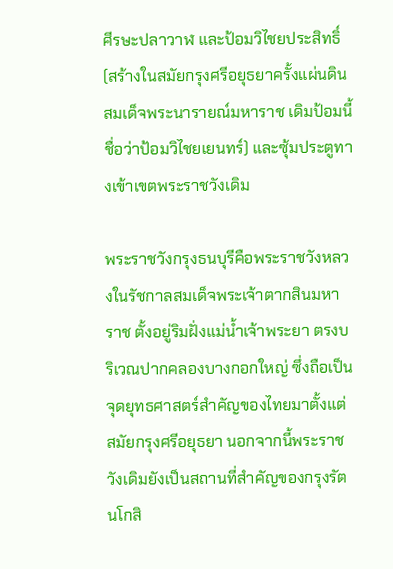ศีรษะปลาวาฬ และป้อมวิไชยประสิทธิ์ (สร้างในสมัยกรุงศรีอยุธยาครั้งแผ่นดินสมเด็จพระนารายณ์มหาราช เดิมป้อมนี้ชื่อว่าป้อมวิไชยเยนทร์) และซุ้มประตูทางเข้าเขตพระราชวังเดิม

พระราชวังกรุงธนบุรีคือพระราชวังหลวงในรัชกาลสมเด็จพระเจ้าตากสินมหาราช ตั้งอยู่ริมฝั่งแม่น้ำเจ้าพระยา ตรงบริเวณปากคลองบางกอกใหญ่ ซึ่งถือเป็นจุดยุทธศาสตร์สำคัญของไทยมาตั้งแต่สมัยกรุงศรีอยุธยา นอกจากนี้พระราชวังเดิมยังเป็นสถานที่สำคัญของกรุงรัตนโกสิ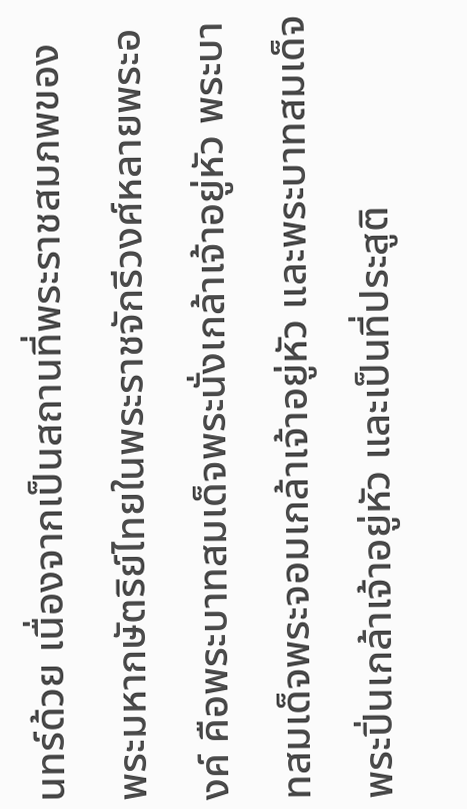นทร์ด้วย เนื่องจากเป็นสถานที่พระราชสมภพของพระมหากษัตริย์ไทยในพระราชจักรีวงศ์หลายพระองค์ คือพระบาทสมเด็จพระนั่งเกล้าเจ้าอยู่หัว พระบาทสมเด็จพระจอมเกล้าเจ้าอยู่หัว และพระบาทสมเด็จพระปิ่นเกล้าเจ้าอยู่หัว และเป็นที่ประสูติ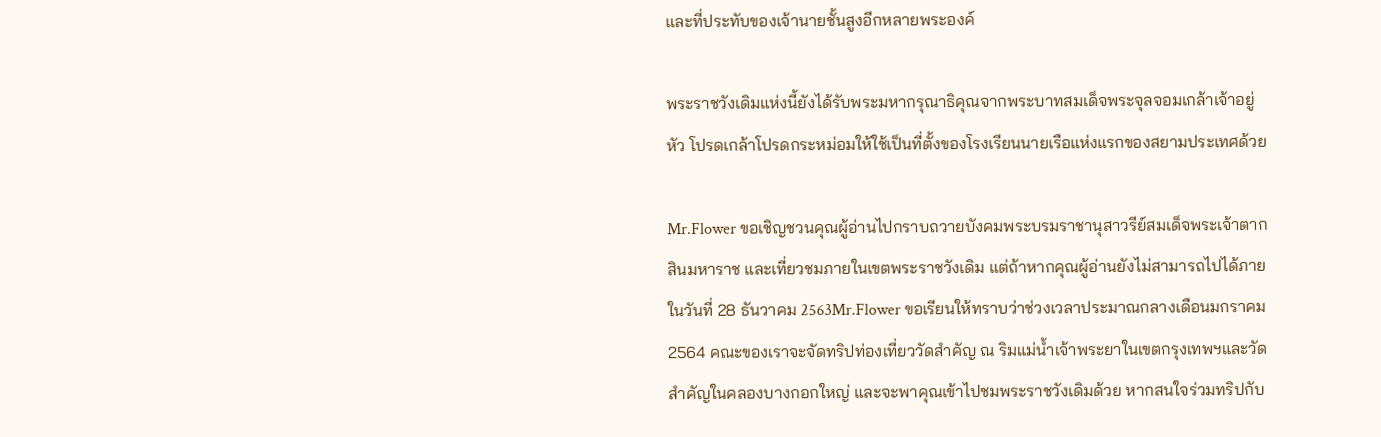และที่ประทับของเจ้านายชั้นสูงอีกหลายพระองค์

พระราชวังเดิมแห่งนี้ยังได้รับพระมหากรุณาธิคุณจากพระบาทสมเด็จพระจุลจอมเกล้าเจ้าอยู่หัว โปรดเกล้าโปรดกระหม่อมให้ใช้เป็นที่ตั้งของโรงเรียนนายเรือแห่งแรกของสยามประเทศด้วย

Mr.Flower ขอเชิญชวนคุณผู้อ่านไปกราบถวายบังคมพระบรมราชานุสาวรีย์สมเด็จพระเจ้าตากสินมหาราช และเที่ยวชมภายในเขตพระราชวังเดิม แต่ถ้าหากคุณผู้อ่านยังไม่สามารถไปได้ภายในวันที่ 28 ธันวาคม 2563Mr.Flower ขอเรียนให้ทราบว่าช่วงเวลาประมาณกลางเดือนมกราคม 2564 คณะของเราจะจัดทริปท่องเที่ยววัดสำคัญ ณ ริมแม่น้ำเจ้าพระยาในเขตกรุงเทพฯและวัดสำคัญในคลองบางกอกใหญ่ และจะพาคุณเข้าไปชมพระราชวังเดิมด้วย หากสนใจร่วมทริปกับ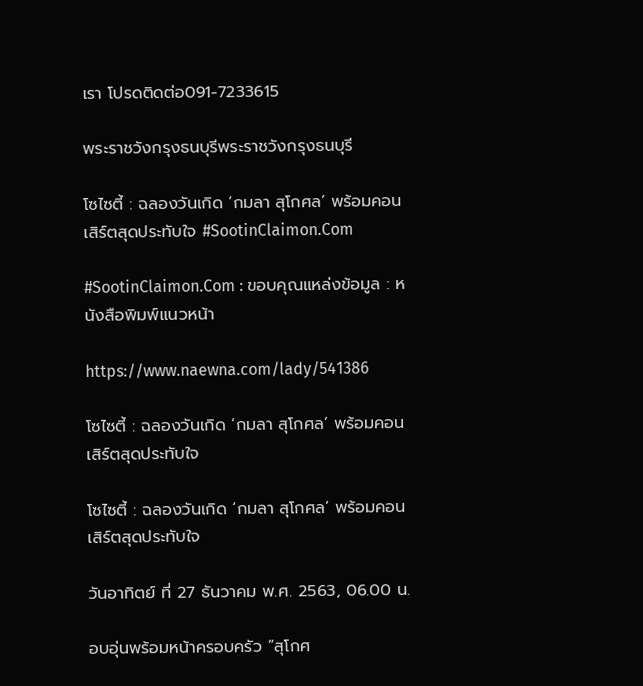เรา โปรดติดต่อ091-7233615

พระราชวังกรุงธนบุรีพระราชวังกรุงธนบุรี

โซไซตี้ : ฉลองวันเกิด ‘กมลา สุโกศล’ พร้อมคอนเสิร์ตสุดประทับใจ #SootinClaimon.Com

#SootinClaimon.Com : ขอบคุณแหล่งข้อมูล : หนังสือพิมพ์แนวหน้า

https://www.naewna.com/lady/541386

โซไซตี้ : ฉลองวันเกิด ‘กมลา สุโกศล’ พร้อมคอนเสิร์ตสุดประทับใจ

โซไซตี้ : ฉลองวันเกิด ‘กมลา สุโกศล’ พร้อมคอนเสิร์ตสุดประทับใจ

วันอาทิตย์ ที่ 27 ธันวาคม พ.ศ. 2563, 06.00 น.

อบอุ่นพร้อมหน้าครอบครัว “สุโกศ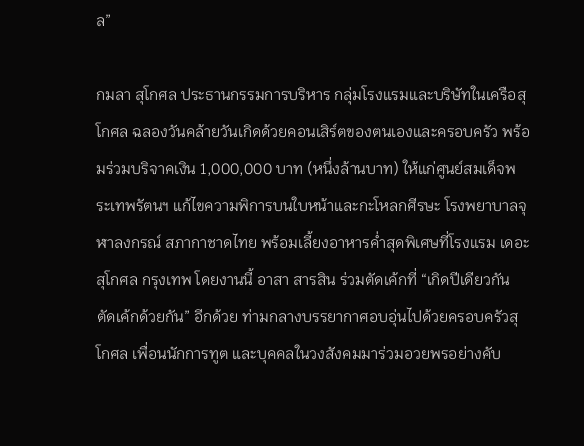ล”

กมลา สุโกศล ประธานกรรมการบริหาร กลุ่มโรงแรมและบริษัทในเครือสุโกศล ฉลองวันคล้ายวันเกิดด้วยคอนเสิร์ตของตนเองและครอบครัว พร้อมร่วมบริจาคเงิน 1,000,000 บาท (หนึ่งล้านบาท) ให้แก่ศูนย์สมเด็จพระเทพรัตนฯ แก้ไขความพิการบนใบหน้าและกะโหลกศีรษะ โรงพยาบาลจุฬาลงกรณ์ สภากาชาดไทย พร้อมเลี้ยงอาหารค่ำสุดพิเศษที่โรงแรม เดอะ สุโกศล กรุงเทพ โดยงานนี้ อาสา สารสิน ร่วมตัดเค้กที่ “เกิดปีเดียวกัน ตัดเค้กด้วยกัน” อีกด้วย ท่ามกลางบรรยากาศอบอุ่นไปด้วยครอบครัวสุโกศล เพื่อนนักการทูต และบุคคลในวงสังคมมาร่วมอวยพรอย่างคับ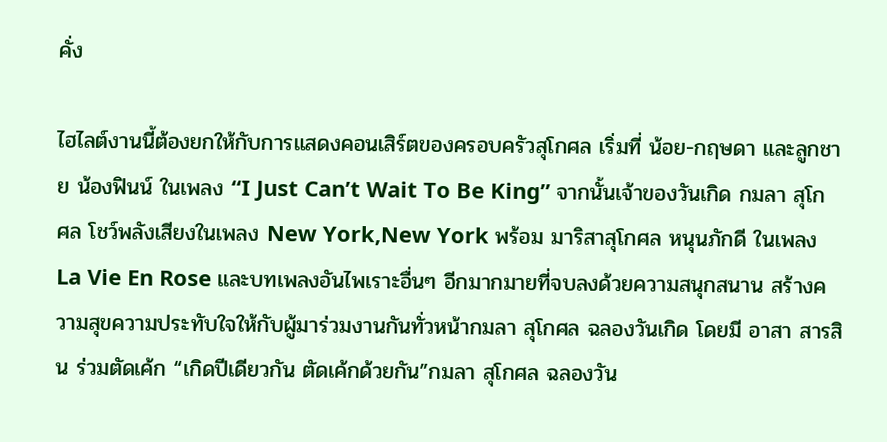คั่ง

ไฮไลต์งานนี้ต้องยกให้กับการแสดงคอนเสิร์ตของครอบครัวสุโกศล เริ่มที่ น้อย-กฤษดา และลูกชาย น้องฟินน์ ในเพลง “I Just Can’t Wait To Be King” จากนั้นเจ้าของวันเกิด กมลา สุโกศล โชว์พลังเสียงในเพลง New York,New York พร้อม มาริสาสุโกศล หนุนภักดี ในเพลงLa Vie En Rose และบทเพลงอันไพเราะอื่นๆ อีกมากมายที่จบลงด้วยความสนุกสนาน สร้างความสุขความประทับใจให้กับผู้มาร่วมงานกันทั่วหน้ากมลา สุโกศล ฉลองวันเกิด โดยมี อาสา สารสิน ร่วมตัดเค้ก “เกิดปีเดียวกัน ตัดเค้กด้วยกัน”กมลา สุโกศล ฉลองวัน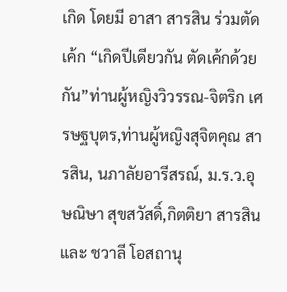เกิด โดยมี อาสา สารสิน ร่วมตัดเค้ก “เกิดปีเดียวกัน ตัดเค้กด้วยกัน”ท่านผู้หญิงวิวรรณ-จิตริก เศรษฐบุตร,ท่านผู้หญิงสุจิตคุณ สารสิน, นภาลัยอารีสรณ์, ม.ร.ว.อุษณิษา สุขสวัสดิ์,กิตติยา สารสิน และ ชวาลี โอสถานุ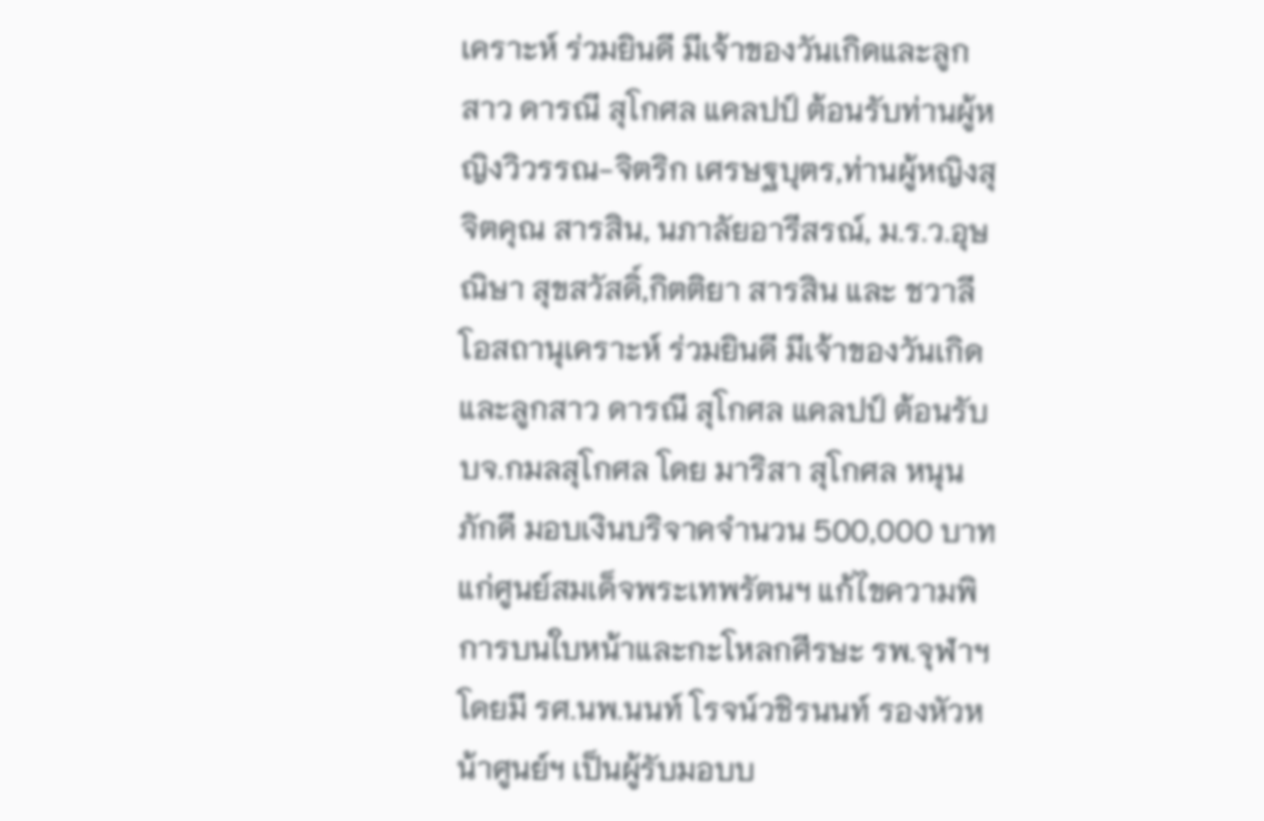เคราะห์ ร่วมยินดี มีเจ้าของวันเกิดและลูกสาว ดารณี สุโกศล แคลปป์ ต้อนรับท่านผู้หญิงวิวรรณ-จิตริก เศรษฐบุตร,ท่านผู้หญิงสุจิตคุณ สารสิน, นภาลัยอารีสรณ์, ม.ร.ว.อุษณิษา สุขสวัสดิ์,กิตติยา สารสิน และ ชวาลี โอสถานุเคราะห์ ร่วมยินดี มีเจ้าของวันเกิดและลูกสาว ดารณี สุโกศล แคลปป์ ต้อนรับบจ.กมลสุโกศล โดย มาริสา สุโกศล หนุนภักดี มอบเงินบริจาคจำนวน 500,000 บาท แก่ศูนย์สมเด็จพระเทพรัตนฯ แก้ไขความพิการบนใบหน้าและกะโหลกศีรษะ รพ.จุฬาฯ โดยมี รศ.นพ.นนท์ โรจน์วชิรนนท์ รองหัวหน้าศูนย์ฯ เป็นผู้รับมอบบ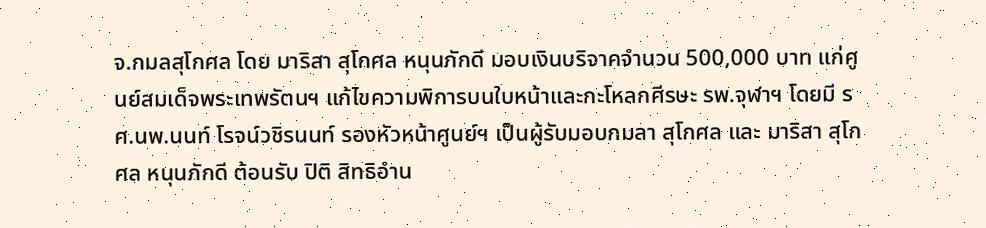จ.กมลสุโกศล โดย มาริสา สุโกศล หนุนภักดี มอบเงินบริจาคจำนวน 500,000 บาท แก่ศูนย์สมเด็จพระเทพรัตนฯ แก้ไขความพิการบนใบหน้าและกะโหลกศีรษะ รพ.จุฬาฯ โดยมี รศ.นพ.นนท์ โรจน์วชิรนนท์ รองหัวหน้าศูนย์ฯ เป็นผู้รับมอบกมลา สุโกศล และ มาริสา สุโกศล หนุนภักดี ต้อนรับ ปิติ สิทธิอำน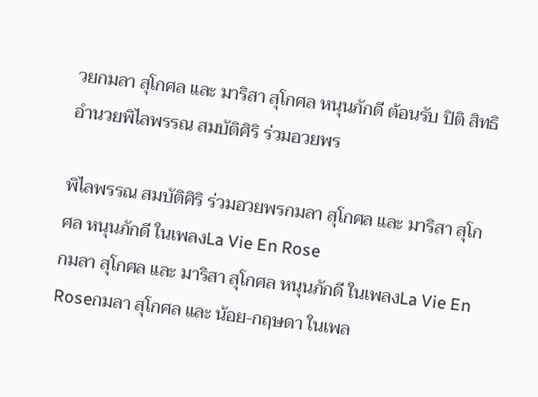วยกมลา สุโกศล และ มาริสา สุโกศล หนุนภักดี ต้อนรับ ปิติ สิทธิอำนวยพิไลพรรณ สมบัติศิริ ร่วมอวยพร

พิไลพรรณ สมบัติศิริ ร่วมอวยพรกมลา สุโกศล และ มาริสา สุโกศล หนุนภักดี ในเพลงLa Vie En Rose
กมลา สุโกศล และ มาริสา สุโกศล หนุนภักดี ในเพลงLa Vie En Roseกมลา สุโกศล และ น้อย-กฤษดา ในเพล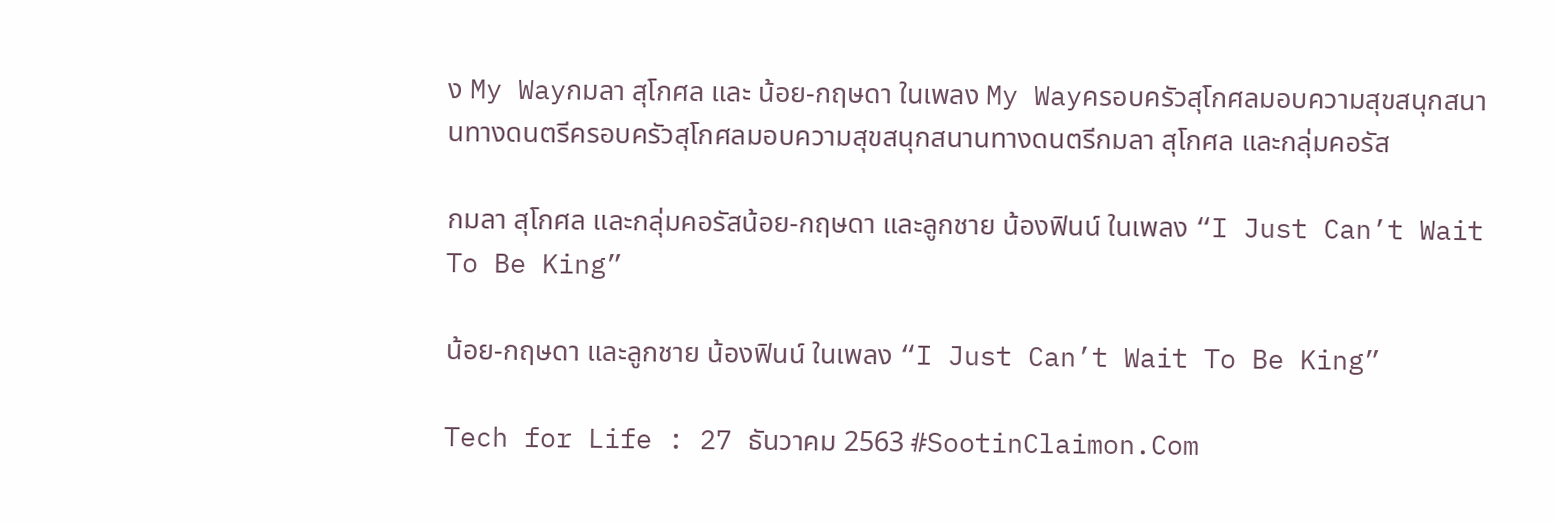ง My Wayกมลา สุโกศล และ น้อย-กฤษดา ในเพลง My Wayครอบครัวสุโกศลมอบความสุขสนุกสนานทางดนตรีครอบครัวสุโกศลมอบความสุขสนุกสนานทางดนตรีกมลา สุโกศล และกลุ่มคอรัส

กมลา สุโกศล และกลุ่มคอรัสน้อย-กฤษดา และลูกชาย น้องฟินน์ ในเพลง “I Just Can’t Wait To Be King”

น้อย-กฤษดา และลูกชาย น้องฟินน์ ในเพลง “I Just Can’t Wait To Be King”

Tech for Life : 27 ธันวาคม 2563 #SootinClaimon.Com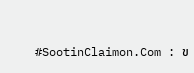#SootinClaimon.Com : ข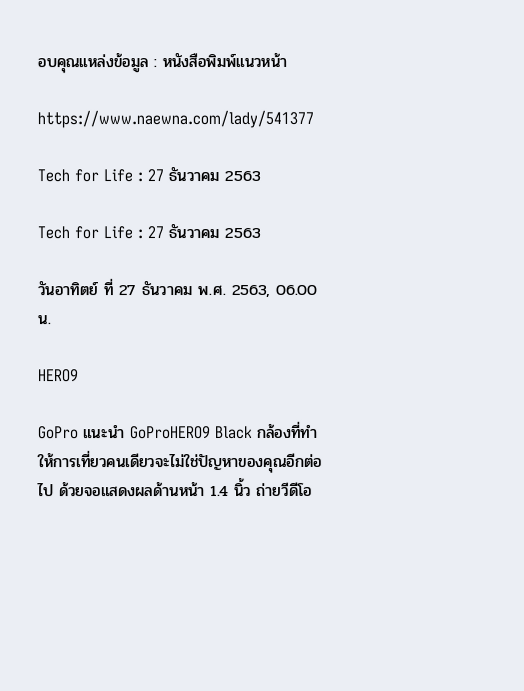อบคุณแหล่งข้อมูล : หนังสือพิมพ์แนวหน้า

https://www.naewna.com/lady/541377

Tech for Life : 27 ธันวาคม 2563

Tech for Life : 27 ธันวาคม 2563

วันอาทิตย์ ที่ 27 ธันวาคม พ.ศ. 2563, 06.00 น.

HERO9

GoPro แนะนำ GoProHERO9 Black กล้องที่ทำให้การเที่ยวคนเดียวจะไม่ใช่ปัญหาของคุณอีกต่อไป ด้วยจอแสดงผลด้านหน้า 1.4 นิ้ว ถ่ายวีดีโอ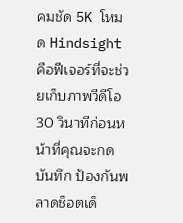คมชัด 5K โหมด Hindsight คือฟีเจอร์ที่จะช่วยเก็บภาพวีดีโอ 30 วินาทีก่อนหน้าที่คุณจะกดบันทึก ป้องกันพลาดช็อตเด็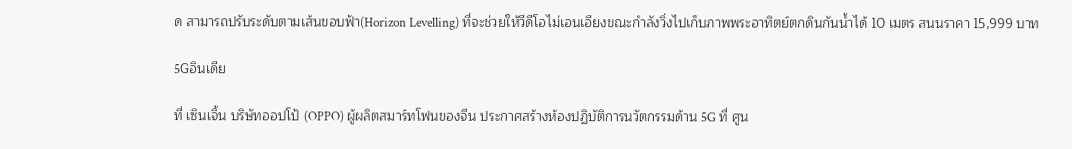ด สามารถปรับระดับตามเส้นขอบฟ้า(Horizon Levelling) ที่จะช่วยให้วีดีโอไม่เอนเอียงขณะกำลังวิ่งไปเก็บภาพพระอาทิตย์ตกดินกันน้ำได้ 10 เมตร สนนราคา 15,999 บาท

5Gอินเดีย

ที่ เซินเจิ้น บริษัทออปโป้ (OPPO) ผู้ผลิตสมาร์ทโฟนของจีน ประกาศสร้างห้องปฏิบัติการนวัตกรรมด้าน 5G ที่ ศูน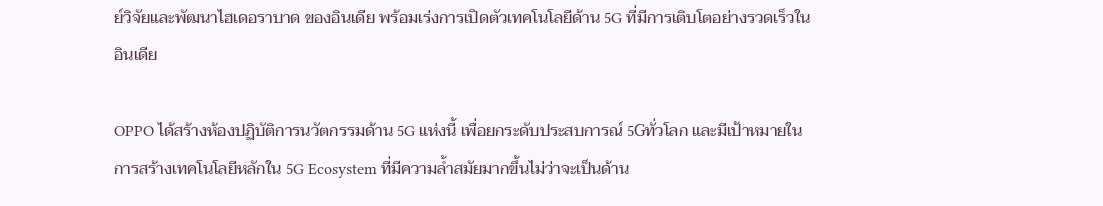ย์วิจัยและพัฒนาไฮเดอราบาด ของอินเดีย พร้อมเร่งการเปิดตัวเทคโนโลยีด้าน 5G ที่มีการเติบโตอย่างรวดเร็วในอินเดีย

OPPO ได้สร้างห้องปฏิบัติการนวัตกรรมด้าน 5G แห่งนี้ เพื่อยกระดับประสบการณ์ 5Gทั่วโลก และมีเป้าหมายในการสร้างเทคโนโลยีหลักใน 5G Ecosystem ที่มีความล้ำสมัยมากขึ้นไม่ว่าจะเป็นด้าน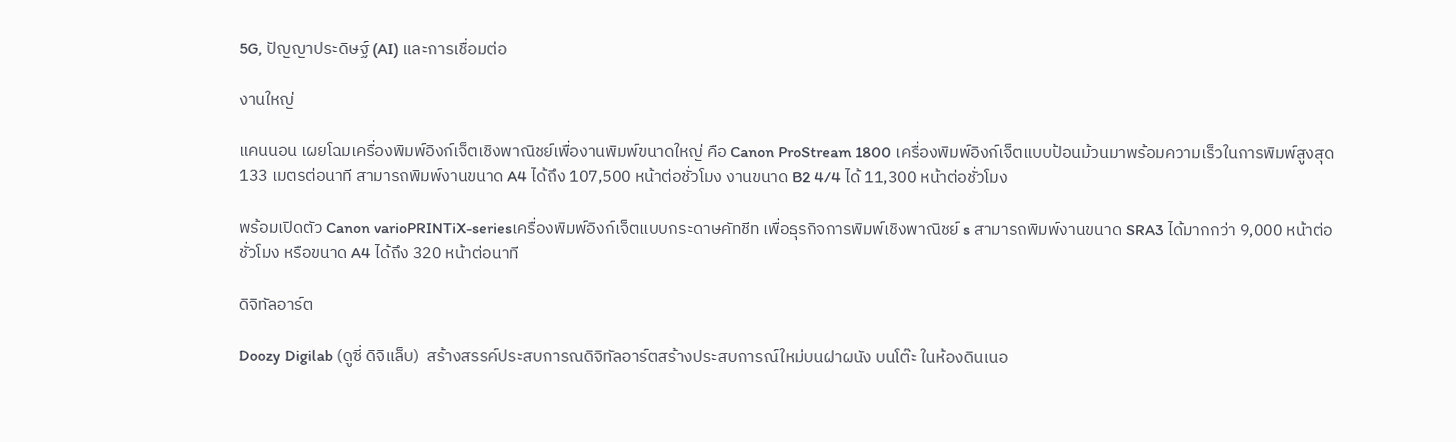5G, ปัญญาประดิษฐ์ (AI) และการเชื่อมต่อ

งานใหญ่

แคนนอน เผยโฉมเครื่องพิมพ์อิงก์เจ็ตเชิงพาณิชย์เพื่องานพิมพ์ขนาดใหญ่ คือ Canon ProStream 1800 เครื่องพิมพ์อิงก์เจ็ตแบบป้อนม้วนมาพร้อมความเร็วในการพิมพ์สูงสุด 133 เมตรต่อนาที สามารถพิมพ์งานขนาด A4 ได้ถึง 107,500 หน้าต่อชั่วโมง งานขนาด B2 4/4 ได้ 11,300 หน้าต่อชั่วโมง

พร้อมเปิดตัว Canon varioPRINTiX-seriesเครื่องพิมพ์อิงก์เจ็ตแบบกระดาษคัทชีท เพื่อธุรกิจการพิมพ์เชิงพาณิชย์ s สามารถพิมพ์งานขนาด SRA3 ได้มากกว่า 9,000 หน้าต่อชั่วโมง หรือขนาด A4 ได้ถึง 320 หน้าต่อนาที

ดิจิทัลอาร์ต

Doozy Digilab (ดูซี่ ดิจิแล็บ)  สร้างสรรค์ประสบการณดิจิทัลอาร์ตสร้างประสบการณ์ใหม่บนฝาผนัง บนโต๊ะ ในห้องดินเนอ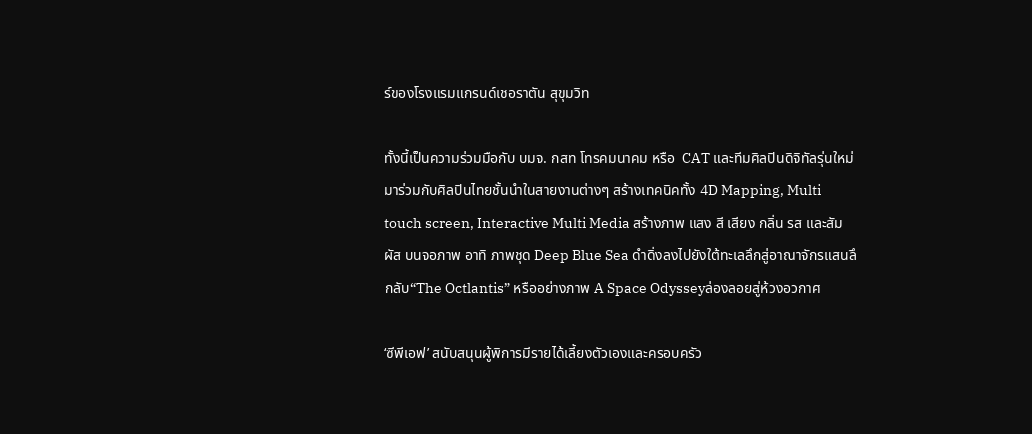ร์ของโรงแรมแกรนด์เชอราตัน สุขุมวิท

ทั้งนี้เป็นความร่วมมือกับ บมจ. กสท โทรคมนาคม หรือ  CAT และทีมศิลปินดิจิทัลรุ่นใหม่มาร่วมกับศิลปินไทยชั้นนำในสายงานต่างๆ สร้างเทคนิคทั้ง 4D Mapping, Multi touch screen, Interactive Multi Media สร้างภาพ แสง สี เสียง กลิ่น รส และสัมผัส บนจอภาพ อาทิ ภาพชุด Deep Blue Sea ดำดิ่งลงไปยังใต้ทะเลลึกสู่อาณาจักรแสนลึกลับ“The Octlantis” หรืออย่างภาพ A Space Odysseyล่องลอยสู่ห้วงอวกาศ

‘ซีพีเอฟ’ สนับสนุนผู้พิการมีรายได้เลี้ยงตัวเองและครอบครัว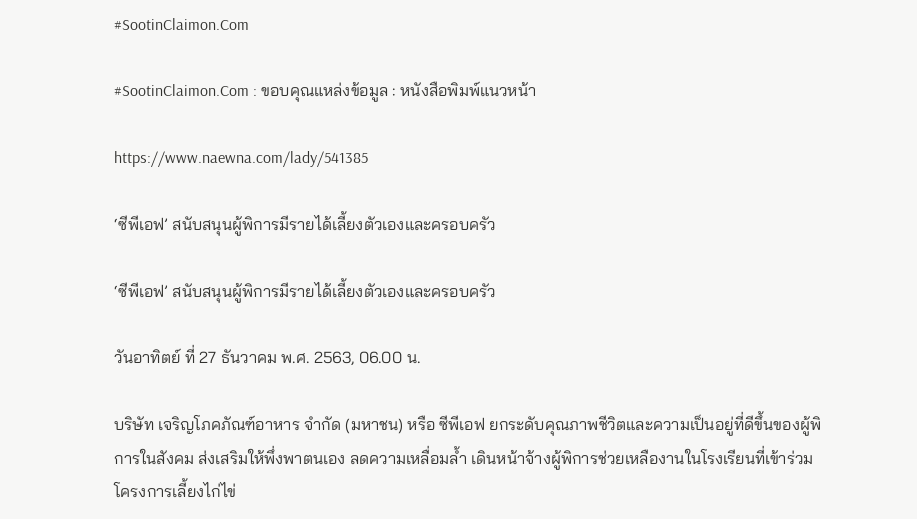#SootinClaimon.Com

#SootinClaimon.Com : ขอบคุณแหล่งข้อมูล : หนังสือพิมพ์แนวหน้า

https://www.naewna.com/lady/541385

‘ซีพีเอฟ’ สนับสนุนผู้พิการมีรายได้เลี้ยงตัวเองและครอบครัว

‘ซีพีเอฟ’ สนับสนุนผู้พิการมีรายได้เลี้ยงตัวเองและครอบครัว

วันอาทิตย์ ที่ 27 ธันวาคม พ.ศ. 2563, 06.00 น.

บริษัท เจริญโภคภัณฑ์อาหาร จำกัด (มหาชน) หรือ ซีพีเอฟ ยกระดับคุณภาพชีวิตและความเป็นอยู่ที่ดีขึ้นของผู้พิการในสังคม ส่งเสริมให้พึ่งพาตนเอง ลดความเหลื่อมล้ำ เดินหน้าจ้างผู้พิการช่วยเหลืองานในโรงเรียนที่เข้าร่วมโครงการเลี้ยงไก่ไข่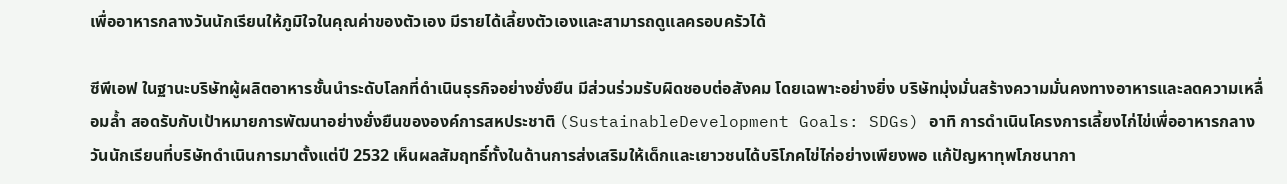เพื่ออาหารกลางวันนักเรียนให้ภูมิใจในคุณค่าของตัวเอง มีรายได้เลี้ยงตัวเองและสามารถดูแลครอบครัวได้

ซีพีเอฟ ในฐานะบริษัทผู้ผลิตอาหารชั้นนำระดับโลกที่ดำเนินธุรกิจอย่างยั่งยืน มีส่วนร่วมรับผิดชอบต่อสังคม โดยเฉพาะอย่างยิ่ง บริษัทมุ่งมั่นสร้างความมั่นคงทางอาหารและลดความเหลื่อมล้ำ สอดรับกับเป้าหมายการพัฒนาอย่างยั่งยืนขององค์การสหประชาติ (SustainableDevelopment Goals: SDGs) อาทิ การดำเนินโครงการเลี้ยงไก่ไข่เพื่ออาหารกลางวันนักเรียนที่บริษัทดำเนินการมาตั้งแต่ปี 2532 เห็นผลสัมฤทธิ์ทั้งในด้านการส่งเสริมให้เด็กและเยาวชนได้บริโภคไข่ไก่อย่างเพียงพอ แก้ปัญหาทุพโภชนากา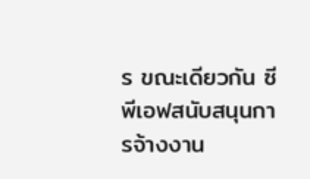ร ขณะเดียวกัน ซีพีเอฟสนับสนุนการจ้างงาน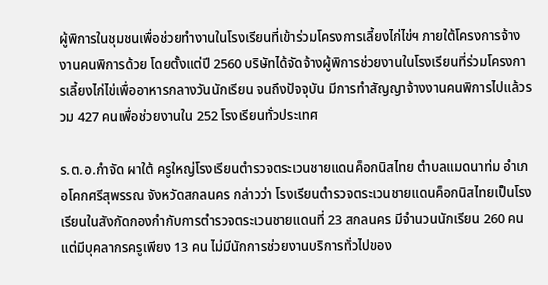ผู้พิการในชุมชนเพื่อช่วยทำงานในโรงเรียนที่เข้าร่วมโครงการเลี้ยงไก่ไข่ฯ ภายใต้โครงการจ้างงานคนพิการด้วย โดยตั้งแต่ปี 2560 บริษัทได้จัดจ้างผู้พิการช่วยงานในโรงเรียนที่ร่วมโครงการเลี้ยงไก่ไข่เพื่ออาหารกลางวันนักเรียน จนถึงปัจจุบัน มีการทำสัญญาจ้างงานคนพิการไปแล้วรวม 427 คนเพื่อช่วยงานใน 252 โรงเรียนทั่วประเทศ

ร.ต.อ.กำจัด ผาใต้ ครูใหญ่โรงเรียนตำรวจตระเวนชายแดนค็อกนิสไทย ตำบลแมดนาท่ม อำเภอโคกศรีสุพรรณ จังหวัดสกลนคร กล่าวว่า โรงเรียนตำรวจตระเวนชายแดนค็อกนิสไทยเป็นโรงเรียนในสังกัดกองกำกับการตำรวจตระเวนชายแดนที่ 23 สกลนคร มีจำนวนนักเรียน 260 คน แต่มีบุคลากรครูเพียง 13 คน ไม่มีนักการช่วยงานบริการทั่วไปของ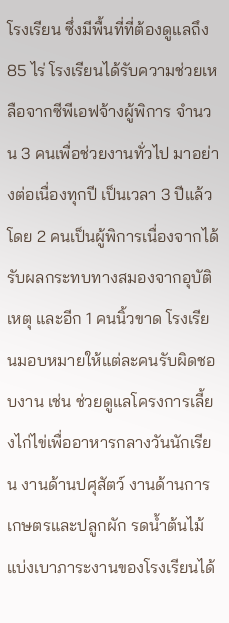โรงเรียน ซึ่งมีพื้นที่ที่ต้องดูแลถึง 85 ไร่ โรงเรียนได้รับความช่วยเหลือจากซีพีเอฟจ้างผู้พิการ จำนวน 3 คนเพื่อช่วยงานทั่วไป มาอย่างต่อเนื่องทุกปี เป็นเวลา 3 ปีแล้ว โดย 2 คนเป็นผู้พิการเนื่องจากได้รับผลกระทบทางสมองจากอุบัติเหตุ และอีก 1 คนนิ้วขาด โรงเรียนมอบหมายให้แต่ละคนรับผิดชอบงาน เช่น ช่วยดูแลโครงการเลี้ยงไก่ไข่เพื่ออาหารกลางวันนักเรียน งานด้านปศุสัตว์ งานด้านการเกษตรและปลูกผัก รดน้ำต้นไม้ แบ่งเบาภาระงานของโรงเรียนได้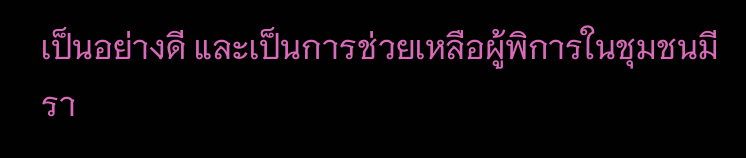เป็นอย่างดี และเป็นการช่วยเหลือผู้พิการในชุมชนมีรา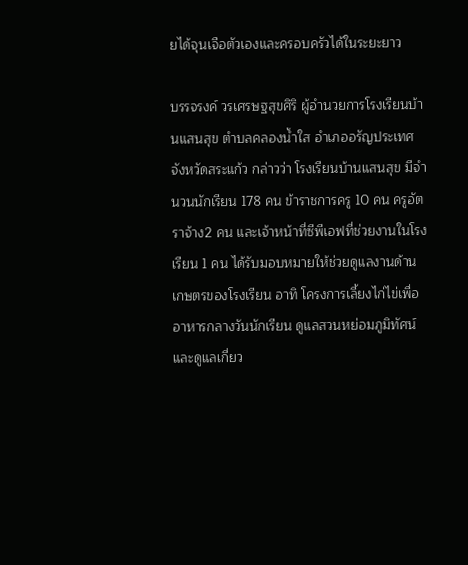ยได้จุนเจือตัวเองและครอบครัวได้ในระยะยาว

บรรจรงค์ วรเศรษฐสุขศิริ ผู้อำนวยการโรงเรียนบ้านแสนสุข ตำบลคลองน้ำใส อำเภออรัญประเทศ จังหวัดสระแก้ว กล่าวว่า โรงเรียนบ้านแสนสุข มีจำนวนนักเรียน 178 คน ข้าราชการครู 10 คน ครูอัตราจ้าง2 คน และเจ้าหน้าที่ซีพีเอฟที่ช่วยงานในโรงเรียน 1 คน ได้รับมอบหมายให้ช่วยดูแลงานด้านเกษตรของโรงเรียน อาทิ โครงการเลี้ยงไก่ไข่เพื่ออาหารกลางวันนักเรียน ดูแลสวนหย่อมภูมิทัศน์ และดูแลเกี่ยว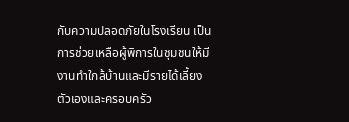กับความปลอดภัยในโรงเรียน เป็นการช่วยเหลือผู้พิการในชุมชนให้มีงานทำใกล้บ้านและมีรายได้เลี้ยงตัวเองและครอบครัว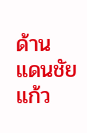ด้าน แดนชัย แก้ว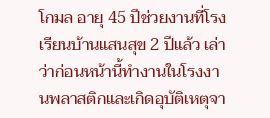โกมล อายุ 45 ปีช่วยงานที่โรงเรียนบ้านแสนสุข 2 ปีแล้ว เล่าว่าก่อนหน้านี้ทำงานในโรงงานพลาสติกและเกิดอุบัติเหตุจา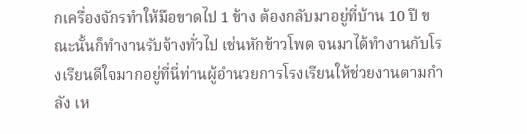กเครื่องจักรทำให้มือขาดไป 1 ข้าง ต้องกลับมาอยู่ที่บ้าน 10 ปี ขณะนั้นก็ทำงานรับจ้างทั่วไป เช่นหักข้าวโพด จนมาได้ทำงานกับโรงเรียนดีใจมากอยู่ที่นี่ท่านผู้อำนวยการโรงเรียนให้ช่วยงานตามกำลัง เห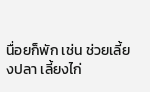นื่อยก็พัก เช่น ช่วยเลี้ยงปลา เลี้ยงไก่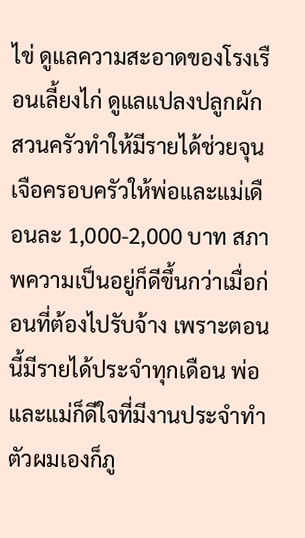ไข่ ดูแลความสะอาดของโรงเรือนเลี้ยงไก่ ดูแลแปลงปลูกผักสวนครัวทำให้มีรายได้ช่วยจุนเจือครอบครัวให้พ่อและแม่เดือนละ 1,000-2,000 บาท สภาพความเป็นอยู่ก็ดีขึ้นกว่าเมื่อก่อนที่ต้องไปรับจ้าง เพราะตอนนี้มีรายได้ประจำทุกเดือน พ่อและแม่ก็ดีใจที่มีงานประจำทำตัวผมเองก็ภู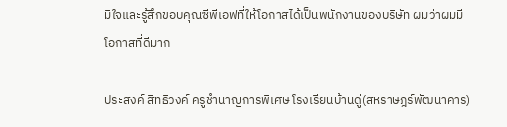มิใจและรู้สึกขอบคุณซีพีเอฟที่ให้โอกาสได้เป็นพนักงานของบริษัท ผมว่าผมมีโอกาสที่ดีมาก

ประสงค์ สิทธิวงค์ ครูชำนาญการพิเศษ โรงเรียนบ้านดู่(สหราษฎร์พัฒนาคาร)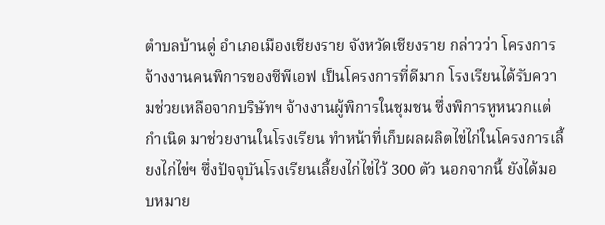ตำบลบ้านดู่ อำเภอเมืองเชียงราย จังหวัดเชียงราย กล่าวว่า โครงการจ้างงานคนพิการของซีพีเอฟ เป็นโครงการที่ดีมาก โรงเรียนได้รับความช่วยเหลือจากบริษัทฯ จ้างงานผู้พิการในชุมชน ซึ่งพิการหูหนวกแต่กำเนิด มาช่วยงานในโรงเรียน ทำหน้าที่เก็บผลผลิตไข่ไก่ในโครงการเลี้ยงไก่ไข่ฯ ซึ่งปัจจุบันโรงเรียนเลี้ยงไก่ไข่ไว้ 300 ตัว นอกจากนี้ ยังได้มอบหมาย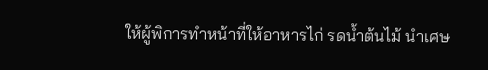ให้ผู้พิการทำหน้าที่ให้อาหารไก่ รดน้ำต้นไม้ นำเศษ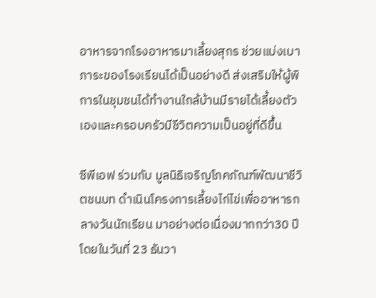อาหารจากโรงอาหารมาเลี้ยงสุกร ช่วยแบ่งเบาภาระของโรงเรียนได้เป็นอย่างดี ส่งเสริมให้ผู้พิการในชุมชนได้ทำงานใกล้บ้านมีรายได้เลี้ยงตัวเองและครอบครัวมีชีวิตความเป็นอยู่ที่ดีขึ้น

ซีพีเอฟ ร่วมกับ มูลนิธิเจริญโภคภัณฑ์พัฒนาชีวิตชนบท ดำเนินโครงการเลี้ยงไก่ไข่เพื่ออาหารกลางวันนักเรียน มาอย่างต่อเนื่องมากกว่า30 ปี โดยในวันที่ 23 ธันวา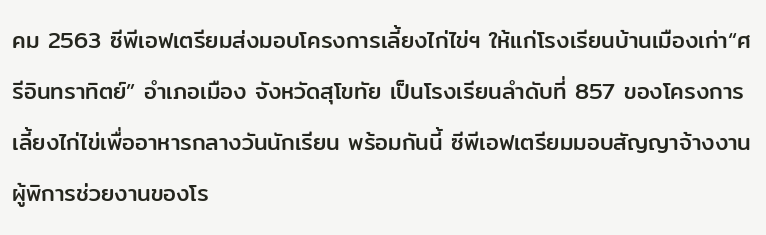คม 2563 ซีพีเอฟเตรียมส่งมอบโครงการเลี้ยงไก่ไข่ฯ ให้แก่โรงเรียนบ้านเมืองเก่า“ศรีอินทราทิตย์” อำเภอเมือง จังหวัดสุโขทัย เป็นโรงเรียนลำดับที่ 857 ของโครงการเลี้ยงไก่ไข่เพื่ออาหารกลางวันนักเรียน พร้อมกันนี้ ซีพีเอฟเตรียมมอบสัญญาจ้างงานผู้พิการช่วยงานของโร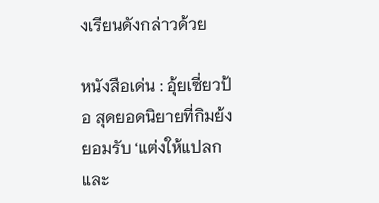งเรียนดังกล่าวด้วย

หนังสือเด่น : อุ้ยเซี่ยวป้อ สุดยอดนิยายที่กิมย้งยอมรับ ‘แต่งให้แปลก และ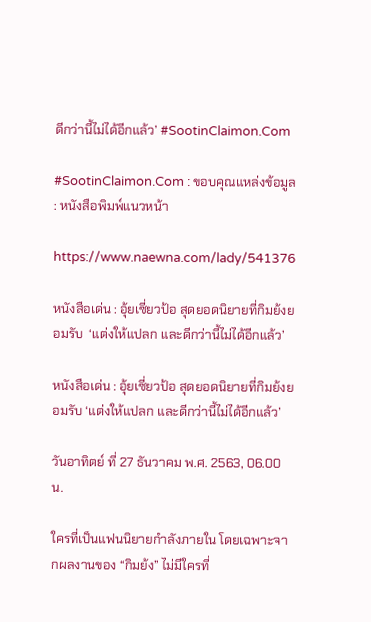ดีกว่านี้ไม่ได้อีกแล้ว’ #SootinClaimon.Com

#SootinClaimon.Com : ขอบคุณแหล่งข้อมูล : หนังสือพิมพ์แนวหน้า

https://www.naewna.com/lady/541376

หนังสือเด่น : อุ้ยเซี่ยวป้อ สุดยอดนิยายที่กิมย้งยอมรับ  ‘แต่งให้แปลก และดีกว่านี้ไม่ได้อีกแล้ว’

หนังสือเด่น : อุ้ยเซี่ยวป้อ สุดยอดนิยายที่กิมย้งยอมรับ ‘แต่งให้แปลก และดีกว่านี้ไม่ได้อีกแล้ว’

วันอาทิตย์ ที่ 27 ธันวาคม พ.ศ. 2563, 06.00 น.

ใครที่เป็นแฟนนิยายกำลังภายใน โดยเฉพาะจากผลงานของ “กิมย้ง” ไม่มีใครที่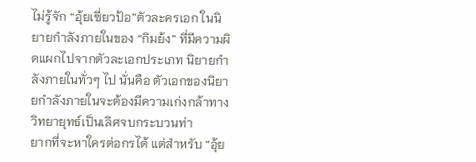ไม่รู้จัก “อุ้ยเซี่ยวป้อ”ตัวละครเอก ในนิยายกำลังภายในของ “กิมย้ง” ที่มีความผิดแผกไปจากตัวละเอกประเภท นิยายกำลังภายในทั่วๆ ไป นั่นคือ ตัวเอกของนิยายกำลังภายในจะต้องมีความเก่งกล้าทางวิทยายุทธ์เป็นเลิศจบกระบวนท่า
ยากที่จะหาใครต่อกรได้ แต่สำหรับ “อุ้ย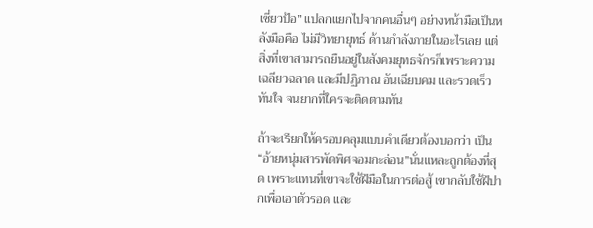เซี่ยวป้อ” แปลกแยกไปจากคนอื่นๆ อย่างหน้ามือเป็นหลังมือคือ ไม่มีวิทยายุทธ์ ด้านกำลังภายในอะไรเลย แต่สิ่งที่เขาสามารถยืนอยู่ในสังคมยุทธจักรก็เพราะความเฉลียวฉลาด และมีปฏิภาณ อันเฉียบคม และรวดเร็วทันใจ จนยากที่ใครจะติดตามทัน

ถ้าจะเรียกให้ครอบคลุมแบบคำเดียวต้องบอกว่า เป็น “อ้ายหนุ่มสารพัดพิศจอมกะล่อน”นั่นแหละถูกต้องที่สุด เพราะแทนที่เขาจะใช้ฝีมือในการต่อสู้ เขากลับใช้ฝีปากเพื่อเอาตัวรอด และ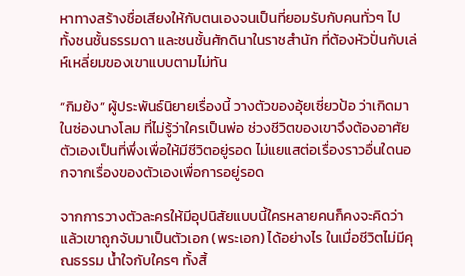หาทางสร้างชื่อเสียงให้กับตนเองจนเป็นที่ยอมรับกับคนทั่วๆ ไป ทั้งชนชั้นธรรมดา และชนชั้นศักดินาในราชสำนัก ที่ต้องหัวปั่นกับเล่ห์เหลี่ยมของเขาแบบตามไม่ทัน

“กิมย้ง” ผู้ประพันธ์นิยายเรื่องนี้ วางตัวของอุ้ยเซี่ยวป้อ ว่าเกิดมาในซ่องนางโลม ที่ไม่รู้ว่าใครเป็นพ่อ ช่วงชีวิตของเขาจึงต้องอาศัยตัวเองเป็นที่พึ่งเพื่อให้มีชีวิตอยู่รอด ไม่แยแสต่อเรื่องราวอื่นใดนอกจากเรื่องของตัวเองเพื่อการอยู่รอด

จากการวางตัวละครให้มีอุปนิสัยแบบนี้ใครหลายคนก็คงจะคิดว่า แล้วเขาถูกจับมาเป็นตัวเอก (พระเอก) ได้อย่างไร ในเมื่อชีวิตไม่มีคุณธรรม น้ำใจกับใครๆ ทั้งสิ้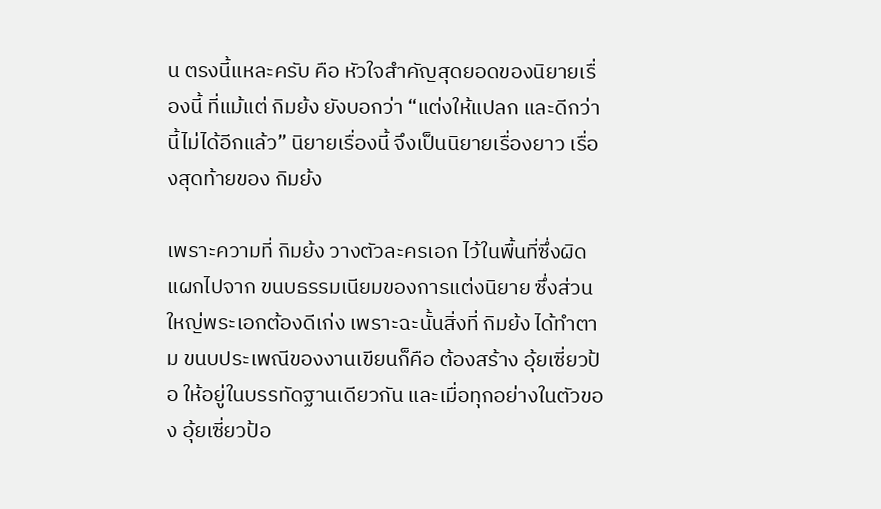น ตรงนี้แหละครับ คือ หัวใจสำคัญสุดยอดของนิยายเรื่องนี้ ที่แม้แต่ กิมย้ง ยังบอกว่า “แต่งให้แปลก และดีกว่านี้ไม่ได้อีกแล้ว” นิยายเรื่องนี้ จึงเป็นนิยายเรื่องยาว เรื่องสุดท้ายของ กิมย้ง

เพราะความที่ กิมย้ง วางตัวละครเอก ไว้ในพื้นที่ซึ่งผิดแผกไปจาก ขนบธรรมเนียมของการแต่งนิยาย ซึ่งส่วนใหญ่พระเอกต้องดีเก่ง เพราะฉะนั้นสิ่งที่ กิมย้ง ได้ทำตาม ขนบประเพณีของงานเขียนก็คือ ต้องสร้าง อุ้ยเซี่ยวป้อ ให้อยู่ในบรรทัดฐานเดียวกัน และเมื่อทุกอย่างในตัวของ อุ้ยเซี่ยวป้อ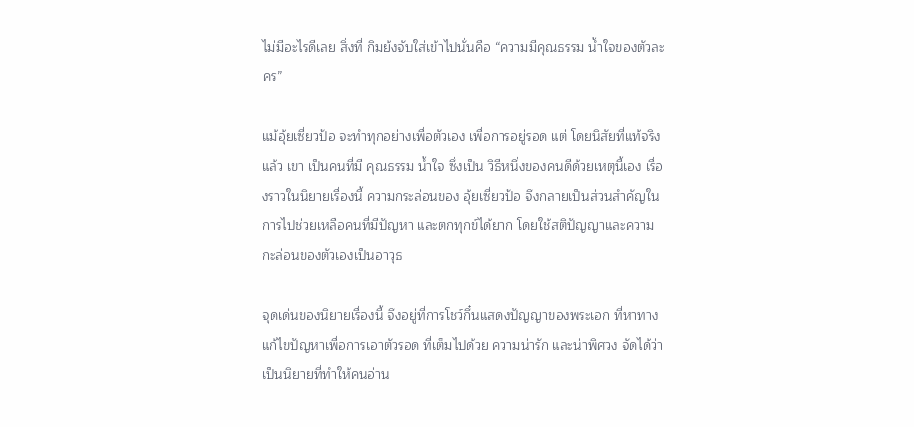ไม่มีอะไรดีเลย สิ่งที่ กิมย้งจับใส่เข้าไปนั่นคือ “ความมีคุณธรรม น้ำใจของตัวละคร”

แม้อุ้ยเซี่ยวป้อ จะทำทุกอย่างเพื่อตัวเอง เพื่อการอยู่รอด แต่ โดยนิสัยที่แท้จริงแล้ว เขา เป็นคนที่มี คุณธรรม น้ำใจ ซึ่งเป็น วิธีหนึ่งของคนดีด้วยเหตุนี้เอง เรื่องราวในนิยายเรื่องนี้ ความกระล่อนของ อุ้ยเซี่ยวป้อ จึงกลายเป็นส่วนสำคัญในการไปช่วยเหลือคนที่มีปัญหา และตกทุกข์ได้ยาก โดยใช้สติปัญญาและความกะล่อนของตัวเองเป็นอาวุธ

จุดเด่นของนิยายเรื่องนี้ จึงอยู่ที่การโชว์กึ๋นแสดงปัญญาของพระเอก ที่หาทางแก้ไขปัญหาเพื่อการเอาตัวรอด ที่เต็มไปด้วย ความน่ารัก และน่าพิศวง จัดได้ว่า เป็นนิยายที่ทำให้คนอ่าน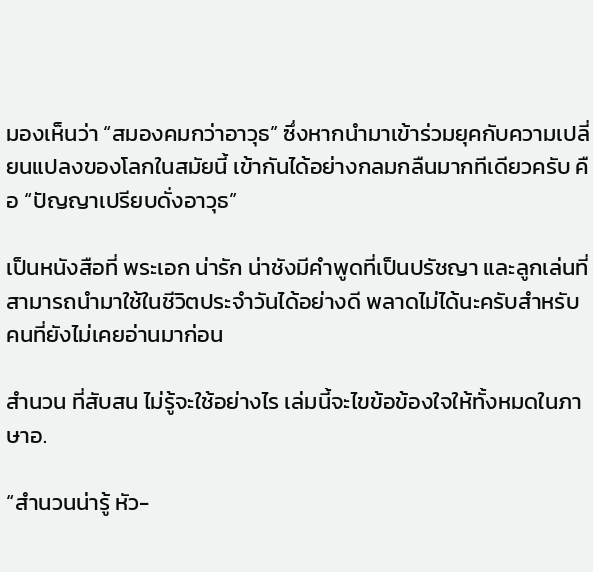มองเห็นว่า “สมองคมกว่าอาวุธ” ซึ่งหากนำมาเข้าร่วมยุคกับความเปลี่ยนแปลงของโลกในสมัยนี้ เข้ากันได้อย่างกลมกลืนมากทีเดียวครับ คือ “ปัญญาเปรียบดั่งอาวุธ”

เป็นหนังสือที่ พระเอก น่ารัก น่าชังมีคำพูดที่เป็นปรัชญา และลูกเล่นที่สามารถนำมาใช้ในชีวิตประจำวันได้อย่างดี พลาดไม่ได้นะครับสำหรับคนที่ยังไม่เคยอ่านมาก่อน

สำนวน ที่สับสน ไม่รู้จะใช้อย่างไร เล่มนี้จะไขข้อข้องใจให้ทั้งหมดในภาษาอ.

“สำนวนน่ารู้ หัว-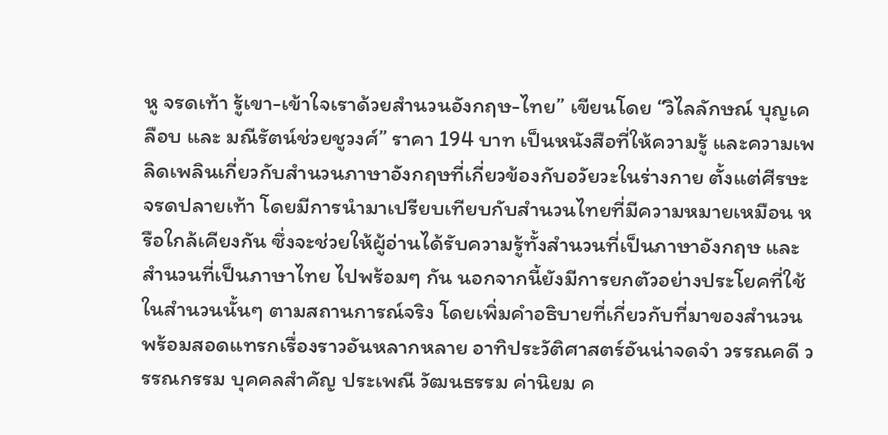หู จรดเท้า รู้เขา-เข้าใจเราด้วยสำนวนอังกฤษ-ไทย” เขียนโดย “วิไลลักษณ์ บุญเคลือบ และ มณีรัตน์ช่วยชูวงศ์” ราคา 194 บาท เป็นหนังสือที่ให้ความรู้ และความเพลิดเพลินเกี่ยวกับสำนวนภาษาอังกฤษที่เกี่ยวข้องกับอวัยวะในร่างกาย ตั้งแต่ศีรษะจรดปลายเท้า โดยมีการนำมาเปรียบเทียบกับสำนวนไทยที่มีความหมายเหมือน หรือใกล้เคียงกัน ซึ่งจะช่วยให้ผู้อ่านได้รับความรู้ทั้งสำนวนที่เป็นภาษาอังกฤษ และสำนวนที่เป็นภาษาไทย ไปพร้อมๆ กัน นอกจากนี้ยังมีการยกตัวอย่างประโยคที่ใช้ในสำนวนนั้นๆ ตามสถานการณ์จริง โดยเพิ่มคำอธิบายที่เกี่ยวกับที่มาของสำนวน พร้อมสอดแทรกเรื่องราวอันหลากหลาย อาทิประวัติศาสตร์อันน่าจดจำ วรรณคดี วรรณกรรม บุคคลสำคัญ ประเพณี วัฒนธรรม ค่านิยม ค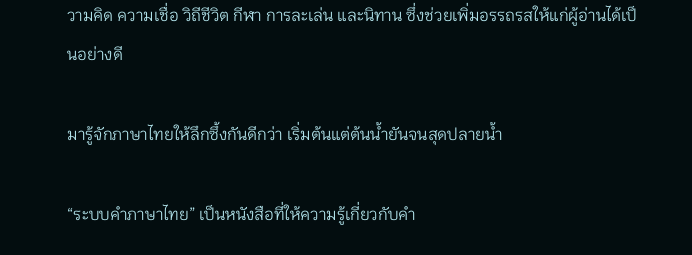วามคิด ความเชื่อ วิถีชีวิต กีฬา การละเล่น และนิทาน ซึ่งช่วยเพิ่มอรรถรสให้แก่ผู้อ่านได้เป็นอย่างดี

มารู้จักภาษาไทยให้ลึกซึ้งกันดีกว่า เริ่มต้นแต่ต้นน้ำยันจนสุดปลายน้ำ

“ระบบคำภาษาไทย” เป็นหนังสือที่ให้ความรู้เกี่ยวกับคำ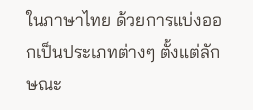ในภาษาไทย ด้วยการแบ่งออกเป็นประเภทต่างๆ ตั้งแต่ลักษณะ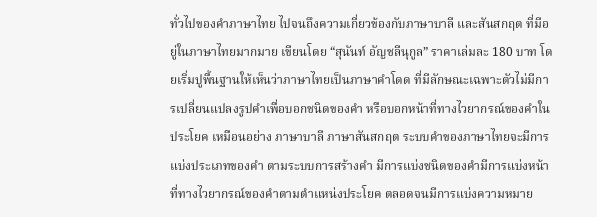ทั่วไปของคำภาษาไทย ไปจนถึงความเกี่ยวข้องกับภาษาบาลี และสันสกฤต ที่มีอยู่ในภาษาไทยมากมาย เขียนโดย “สุนันท์ อัญชลีนุกูล” ราคาเล่มละ 180 บาท โดยเริ่มปูพื้นฐานให้เห็นว่าภาษาไทยเป็นภาษาคำโดด ที่มีลักษณะเฉพาะตัวไม่มีการเปลี่ยนแปลงรูปคำเพื่อบอกชนิดของคำ หรือบอกหน้าที่ทางไวยากรณ์ของคำในประโยค เหมือนอย่าง ภาษาบาลี ภาษาสันสกฤต ระบบคำของภาษาไทยจะมีการแบ่งประเภทของคำ ตามระบบการสร้างคำ มีการแบ่งชนิดของคำมีการแบ่งหน้าที่ทางไวยากรณ์ของคำตามตำแหน่งประโยค ตลอดจนมีการแบ่งความหมาย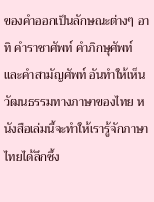ของคำออกเป็นลักษณะต่างๆ อาทิ คำราชาศัพท์ คำภิกษุศัพท์ และคำสามัญศัพท์ อันทำให้เห็นวัฒนธรรมทางภาษาของไทย หนังสือเล่มนี้จะทำให้เรารู้จักภาษาไทยได้ลึกซึ้ง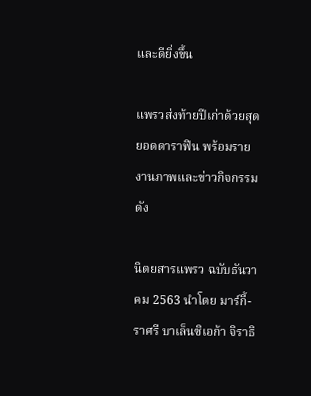และดียิ่งขึ้น

แพรวส่งท้ายปีเก่าด้วยสุดยอดดาราฟิน พร้อมรายงานภาพและข่าวกิจกรรมดัง

นิตยสารแพรว ฉบับธันวาคม 2563 นำโดย มาร์กี้-ราศรี บาเล็นซิเอก้า จิราธิ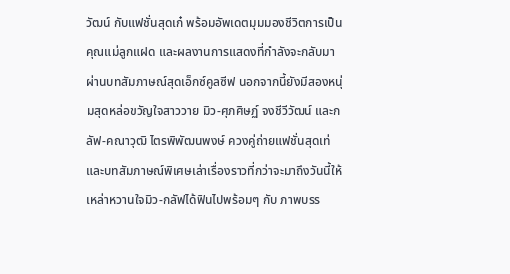วัฒน์ กับแฟชั่นสุดเก๋ พร้อมอัพเดตมุมมองชีวิตการเป็นคุณแม่ลูกแฝด และผลงานการแสดงที่กำลังจะกลับมาผ่านบทสัมภาษณ์สุดเอ็กซ์คูลซีฟ นอกจากนี้ยังมีสองหนุ่มสุดหล่อขวัญใจสาววาย มิว-ศุภศิษฏ์ จงชีวีวัฒน์ และกลัฟ-คณาวุฒิ ไตรพิพัฒนพงษ์ ควงคู่ถ่ายแฟชั่นสุดเท่ และบทสัมภาษณ์พิเศษเล่าเรื่องราวที่กว่าจะมาถึงวันนี้ให้เหล่าหวานใจมิว-กลัฟได้ฟินไปพร้อมๆ กับ ภาพบรร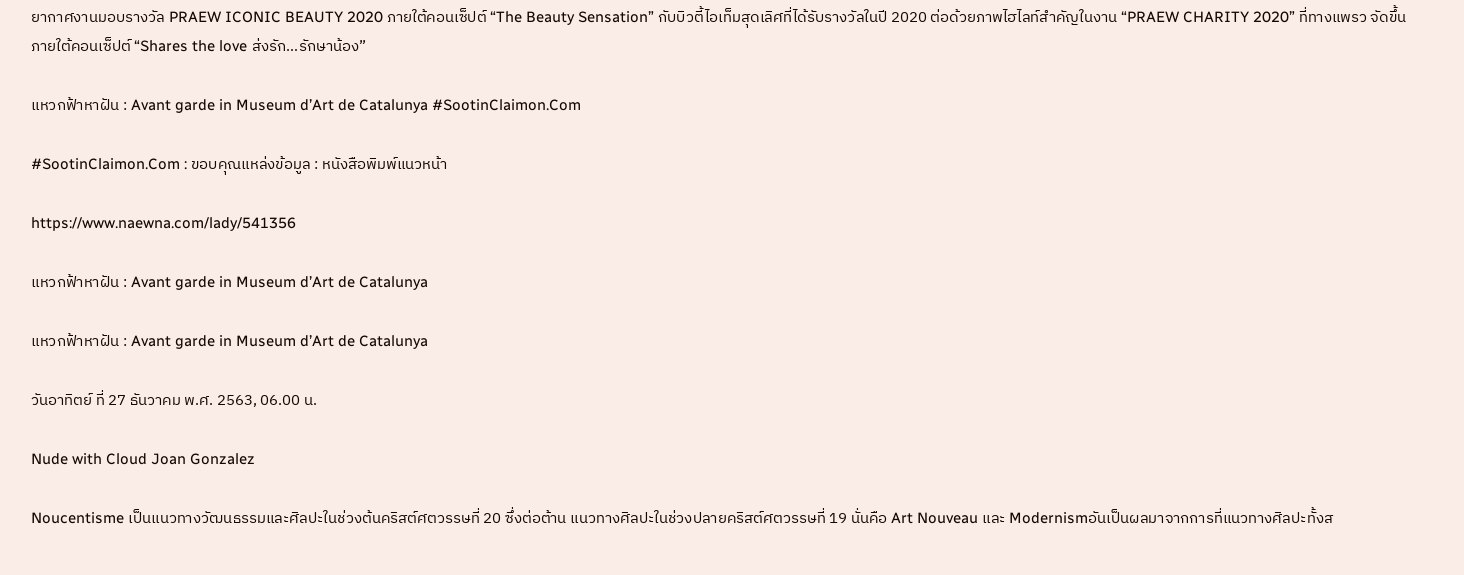ยากาศงานมอบรางวัล PRAEW ICONIC BEAUTY 2020 ภายใต้คอนเซ็ปต์ “The Beauty Sensation” กับบิวตี้ไอเท็มสุดเลิศที่ได้รับรางวัลในปี 2020 ต่อด้วยภาพไฮไลท์สำคัญในงาน “PRAEW CHARITY 2020” ที่ทางแพรว จัดขึ้น ภายใต้คอนเซ็ปต์ “Shares the love ส่งรัก…รักษาน้อง”

แหวกฟ้าหาฝัน : Avant garde in Museum d’Art de Catalunya #SootinClaimon.Com

#SootinClaimon.Com : ขอบคุณแหล่งข้อมูล : หนังสือพิมพ์แนวหน้า

https://www.naewna.com/lady/541356

แหวกฟ้าหาฝัน : Avant garde in Museum d’Art de Catalunya

แหวกฟ้าหาฝัน : Avant garde in Museum d’Art de Catalunya

วันอาทิตย์ ที่ 27 ธันวาคม พ.ศ. 2563, 06.00 น.

Nude with Cloud Joan Gonzalez

Noucentisme เป็นแนวทางวัฒนธรรมและศิลปะในช่วงต้นคริสต์ศตวรรษที่ 20 ซึ่งต่อต้าน แนวทางศิลปะในช่วงปลายคริสต์ศตวรรษที่ 19 นั่นคือ Art Nouveau และ Modernismอันเป็นผลมาจากการที่แนวทางศิลปะทั้งส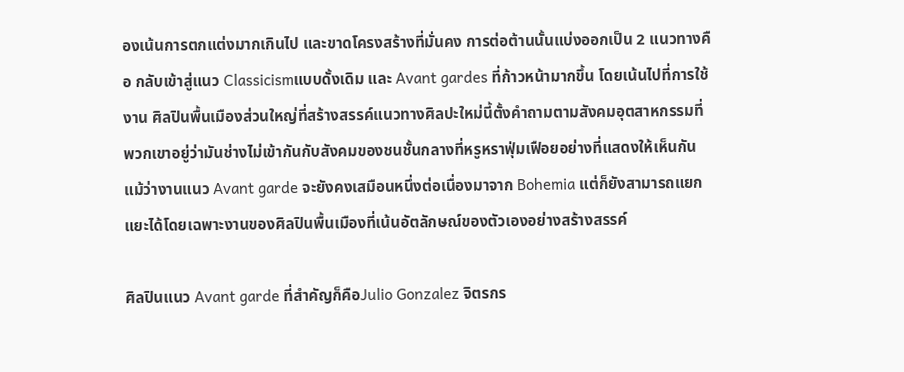องเน้นการตกแต่งมากเกินไป และขาดโครงสร้างที่มั่นคง การต่อต้านนั้นแบ่งออกเป็น 2 แนวทางคือ กลับเข้าสู่แนว Classicismแบบดั้งเดิม และ Avant gardes ที่ก้าวหน้ามากขึ้น โดยเน้นไปที่การใช้งาน ศิลปินพื้นเมืองส่วนใหญ่ที่สร้างสรรค์แนวทางศิลปะใหม่นี้ตั้งคำถามตามสังคมอุตสาหกรรมที่พวกเขาอยู่ว่ามันช่างไม่เข้ากันกับสังคมของชนชั้นกลางที่หรูหราฟุ่มเฟือยอย่างที่แสดงให้เห็นกัน แม้ว่างานแนว Avant garde จะยังคงเสมือนหนึ่งต่อเนื่องมาจาก Bohemia แต่ก็ยังสามารถแยกแยะได้โดยเฉพาะงานของศิลปินพื้นเมืองที่เน้นอัตลักษณ์ของตัวเองอย่างสร้างสรรค์

ศิลปินแนว Avant garde ที่สำคัญก็คือJulio Gonzalez จิตรกร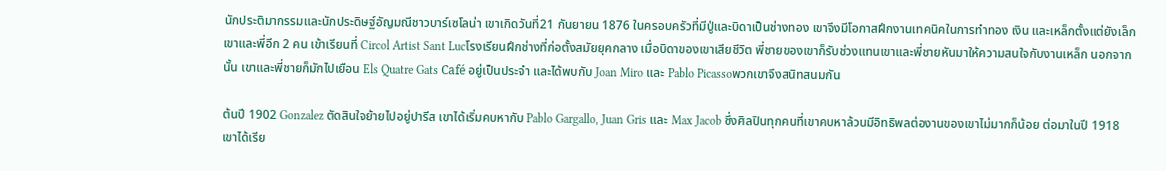นักประติมากรรมและนักประดิษฐ์อัญมณีชาวบาร์เซโลน่า เขาเกิดวันที่21 กันยายน 1876 ในครอบครัวที่มีปู่และบิดาเป็นช่างทอง เขาจึงมีโอกาสฝึกงานเทคนิคในการทำทอง เงิน และเหล็กตั้งแต่ยังเล็ก เขาและพี่อีก 2 คน เข้าเรียนที่ Circol Artist Sant Lucโรงเรียนฝึกช่างที่ก่อตั้งสมัยยุคกลาง เมื่อบิดาของเขาเสียชีวิต พี่ชายของเขาก็รับช่วงแทนเขาและพี่ชายหันมาให้ความสนใจกับงานเหล็ก นอกจากนั้น เขาและพี่ชายก็มักไปเยือน Els Quatre Gats Café อยู่เป็นประจำ และได้พบกับ Joan Miro และ Pablo Picassoพวกเขาจึงสนิทสนมกัน

ต้นปี 1902 Gonzalez ตัดสินใจย้ายไปอยู่ปารีส เขาได้เริ่มคบหากับ Pablo Gargallo, Juan Gris และ Max Jacob ซึ่งศิลปินทุกคนที่เขาคบหาล้วนมีอิทธิพลต่องานของเขาไม่มากก็น้อย ต่อมาในปี 1918 เขาได้เรีย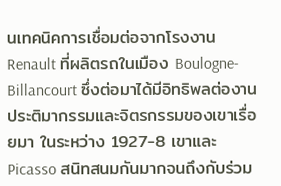นเทคนิคการเชื่อมต่อจากโรงงาน Renault ที่ผลิตรถในเมือง Boulogne-Billancourt ซึ่งต่อมาได้มีอิทธิพลต่องานประติมากรรมและจิตรกรรมของเขาเรื่อยมา ในระหว่าง 1927-8 เขาและ Picasso สนิทสนมกันมากจนถึงกับร่วม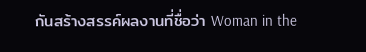กันสร้างสรรค์ผลงานที่ชื่อว่า Woman in the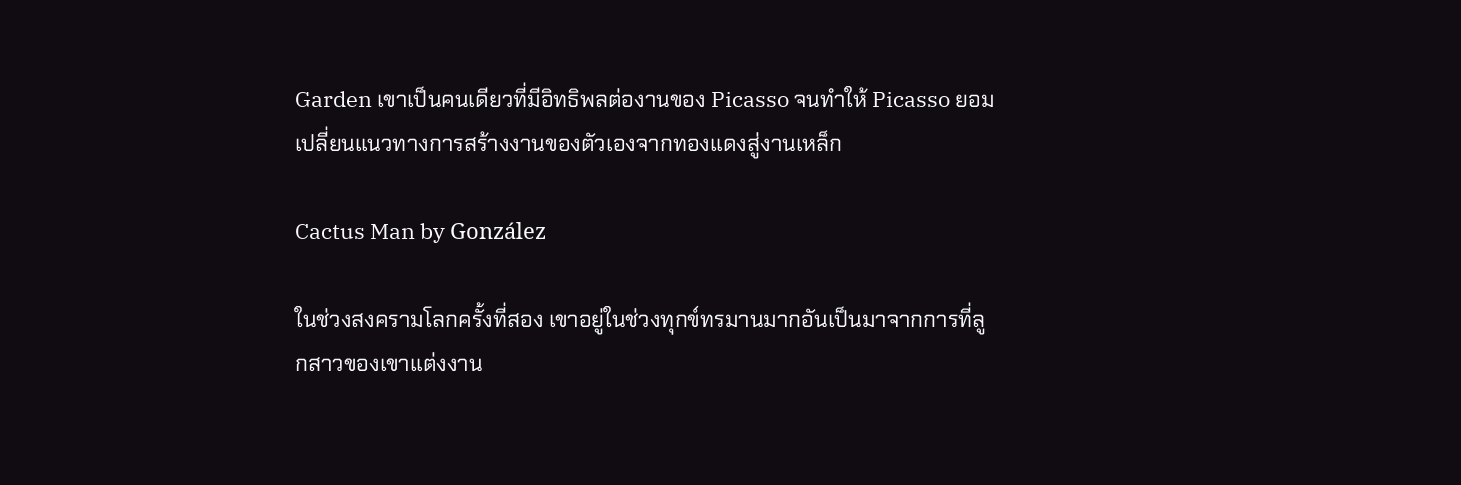Garden เขาเป็นคนเดียวที่มีอิทธิพลต่องานของ Picasso จนทำให้ Picasso ยอมเปลี่ยนแนวทางการสร้างงานของตัวเองจากทองแดงสู่งานเหล็ก

Cactus Man by González

ในช่วงสงครามโลกครั้งที่สอง เขาอยู่ในช่วงทุกข์ทรมานมากอันเป็นมาจากการที่ลูกสาวของเขาแต่งงาน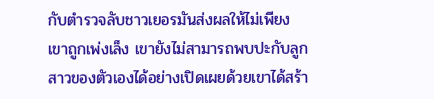กับตำรวจลับชาวเยอรมันส่งผลให้ไม่เพียงเขาถูกเพ่งเล็ง เขายังไม่สามารถพบปะกับลูกสาวของตัวเองได้อย่างเปิดเผยด้วยเขาได้สร้า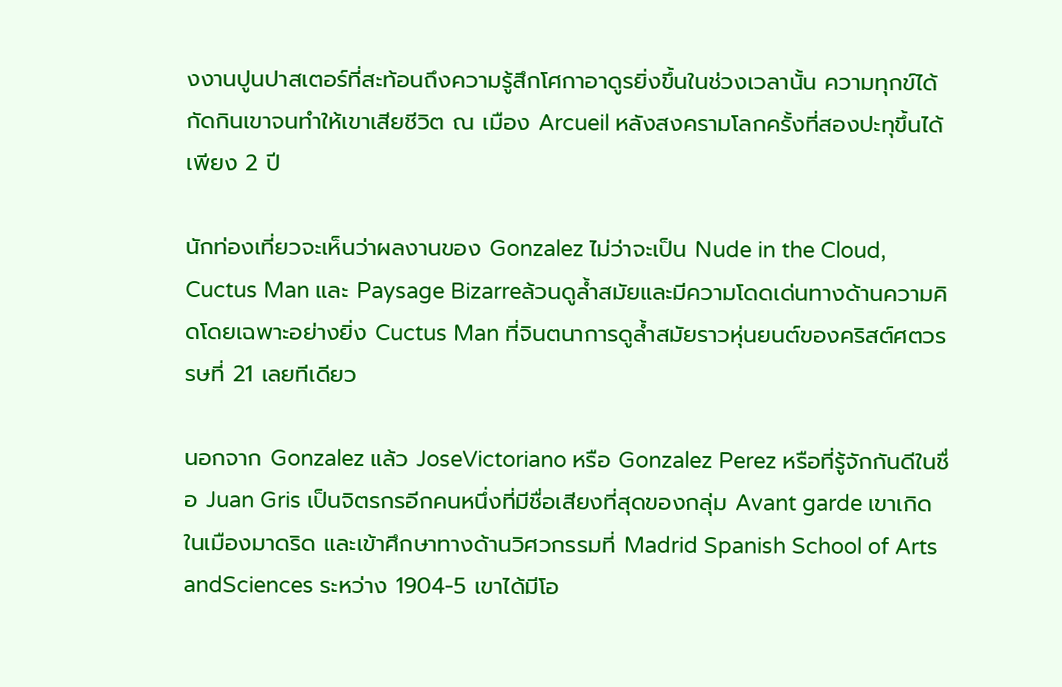งงานปูนปาสเตอร์ที่สะท้อนถึงความรู้สึกโศกาอาดูรยิ่งขึ้นในช่วงเวลานั้น ความทุกข์ได้กัดกินเขาจนทำให้เขาเสียชีวิต ณ เมือง Arcueil หลังสงครามโลกครั้งที่สองปะทุขึ้นได้เพียง 2 ปี

นักท่องเที่ยวจะเห็นว่าผลงานของ Gonzalez ไม่ว่าจะเป็น Nude in the Cloud, Cuctus Man และ Paysage Bizarreล้วนดูล้ำสมัยและมีความโดดเด่นทางด้านความคิดโดยเฉพาะอย่างยิ่ง Cuctus Man ที่จินตนาการดูล้ำสมัยราวหุ่นยนต์ของคริสต์ศตวรรษที่ 21 เลยทีเดียว

นอกจาก Gonzalez แล้ว JoseVictoriano หรือ Gonzalez Perez หรือที่รู้จักกันดีในชื่อ Juan Gris เป็นจิตรกรอีกคนหนึ่งที่มีชื่อเสียงที่สุดของกลุ่ม Avant garde เขาเกิดในเมืองมาดริด และเข้าศึกษาทางด้านวิศวกรรมที่ Madrid Spanish School of Arts andSciences ระหว่าง 1904-5 เขาได้มีโอ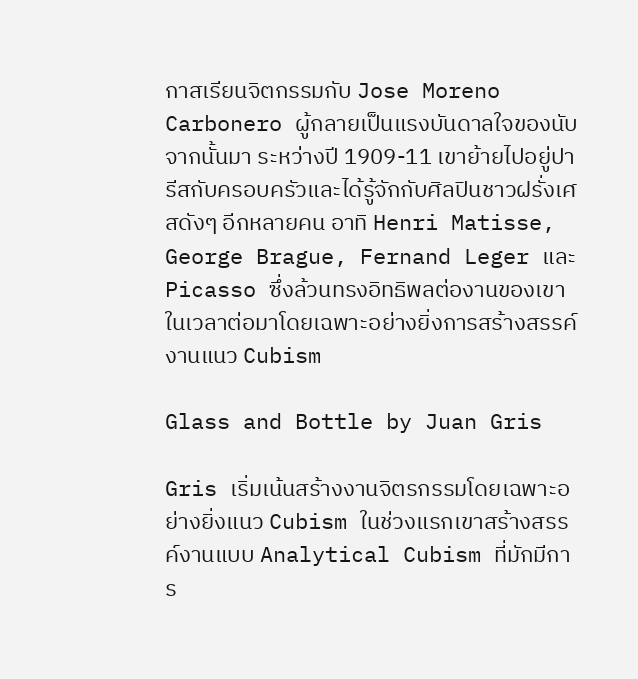กาสเรียนจิตกรรมกับ Jose Moreno Carbonero ผู้กลายเป็นแรงบันดาลใจของนับจากนั้นมา ระหว่างปี 1909-11 เขาย้ายไปอยู่ปารีสกับครอบครัวและได้รู้จักกับศิลปินชาวฝรั่งเศสดังๆ อีกหลายคน อาทิ Henri Matisse, George Brague, Fernand Leger และ Picasso ซึ่งล้วนทรงอิทธิพลต่องานของเขาในเวลาต่อมาโดยเฉพาะอย่างยิ่งการสร้างสรรค์งานแนว Cubism

Glass and Bottle by Juan Gris

Gris เริ่มเน้นสร้างงานจิตรกรรมโดยเฉพาะอย่างยิ่งแนว Cubism ในช่วงแรกเขาสร้างสรรค์งานแบบ Analytical Cubism ที่มักมีการ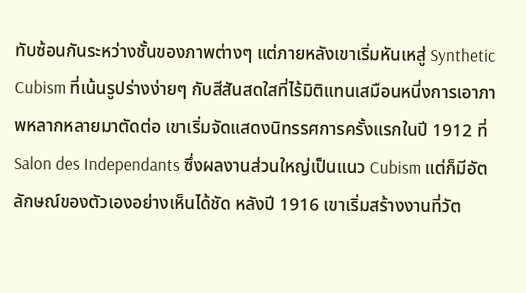ทับซ้อนกันระหว่างชั้นของภาพต่างๆ แต่ภายหลังเขาเริ่มหันเหสู่ Synthetic Cubism ที่เน้นรูปร่างง่ายๆ กับสีสันสดใสที่ไร้มิติแทนเสมือนหนี่งการเอาภาพหลากหลายมาตัดต่อ เขาเริ่มจัดแสดงนิทรรศการครั้งแรกในปี 1912 ที่ Salon des Independants ซึ่งผลงานส่วนใหญ่เป็นแนว Cubism แต่ก็มีอัตลักษณ์ของตัวเองอย่างเห็นได้ชัด หลังปี 1916 เขาเริ่มสร้างงานที่วัต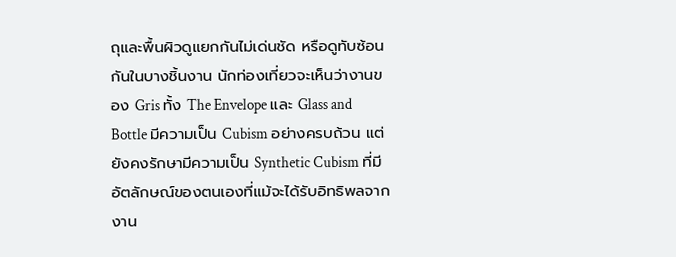ถุและพื้นผิวดูแยกกันไม่เด่นชัด หรือดูทับซ้อนกันในบางชิ้นงาน นักท่องเที่ยวจะเห็นว่างานของ Gris ทั้ง The Envelope และ Glass and Bottle มีความเป็น Cubism อย่างครบถ้วน แต่ยังคงรักษามีความเป็น Synthetic Cubism ที่มีอัตลักษณ์ของตนเองที่แม้จะได้รับอิทธิพลจากงาน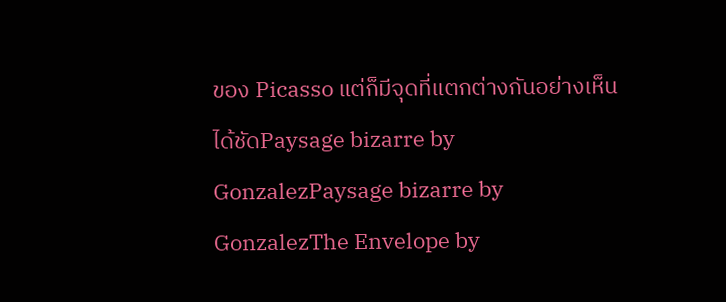ของ Picasso แต่ก็มีจุดที่แตกต่างกันอย่างเห็นได้ชัดPaysage bizarre by GonzalezPaysage bizarre by GonzalezThe Envelope by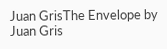Juan GrisThe Envelope by Juan Gris